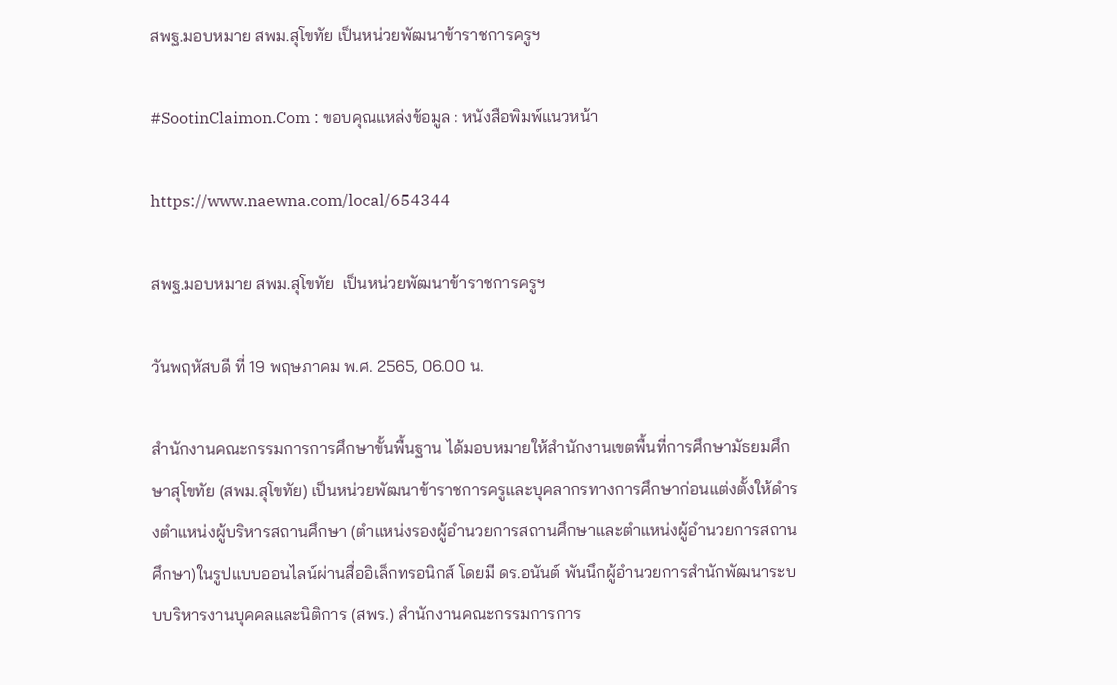สพฐ.มอบหมาย สพม.สุโขทัย เป็นหน่วยพัฒนาข้าราชการครูฯ

#SootinClaimon.Com : ขอบคุณแหล่งข้อมูล : หนังสือพิมพ์แนวหน้า

https://www.naewna.com/local/654344

สพฐ.มอบหมาย สพม.สุโขทัย  เป็นหน่วยพัฒนาข้าราชการครูฯ

วันพฤหัสบดี ที่ 19 พฤษภาคม พ.ศ. 2565, 06.00 น.

สำนักงานคณะกรรมการการศึกษาขั้นพื้นฐาน ได้มอบหมายให้สำนักงานเขตพื้นที่การศึกษามัธยมศึกษาสุโขทัย (สพม.สุโขทัย) เป็นหน่วยพัฒนาข้าราชการครูและบุคลากรทางการศึกษาก่อนแต่งตั้งให้ดำรงตำแหน่งผู้บริหารสถานศึกษา (ตำแหน่งรองผู้อำนวยการสถานศึกษาและตำแหน่งผู้อำนวยการสถานศึกษา)ในรูปแบบออนไลน์ผ่านสื่ออิเล็กทรอนิกส์ โดยมี ดร.อนันต์ พันนึกผู้อำนวยการสำนักพัฒนาระบบบริหารงานบุคคลและนิติการ (สพร.) สำนักงานคณะกรรมการการ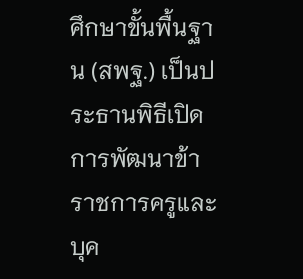ศึกษาขั้นพื้นฐาน (สพฐ.) เป็นประธานพิธีเปิดการพัฒนาข้าราชการครูและบุค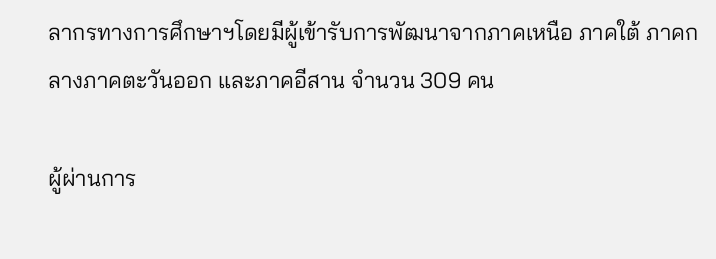ลากรทางการศึกษาฯโดยมีผู้เข้ารับการพัฒนาจากภาคเหนือ ภาคใต้ ภาคกลางภาคตะวันออก และภาคอีสาน จำนวน 309 คน

ผู้ผ่านการ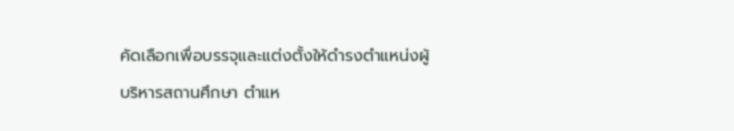คัดเลือกเพื่อบรรจุและแต่งตั้งให้ดำรงตำแหน่งผู้บริหารสถานศึกษา ตำแห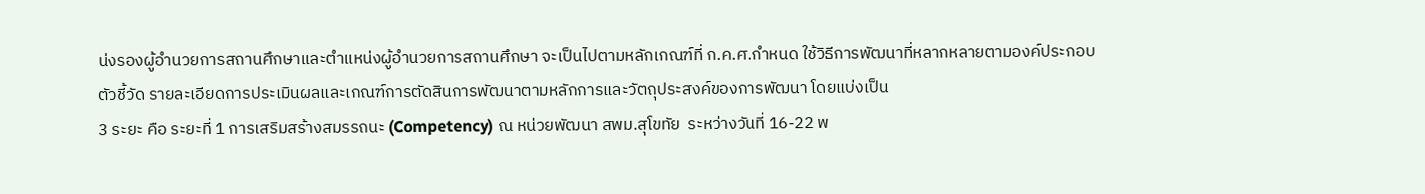น่งรองผู้อำนวยการสถานศึกษาและตำแหน่งผู้อำนวยการสถานศึกษา จะเป็นไปตามหลักเกณฑ์ที่ ก.ค.ศ.กำหนด ใช้วิธีการพัฒนาที่หลากหลายตามองค์ประกอบตัวชี้วัด รายละเอียดการประเมินผลและเกณฑ์การตัดสินการพัฒนาตามหลักการและวัตถุประสงค์ของการพัฒนา โดยแบ่งเป็น
3 ระยะ คือ ระยะที่ 1 การเสริมสร้างสมรรถนะ (Competency) ณ หน่วยพัฒนา สพม.สุโขทัย  ระหว่างวันที่ 16-22 พ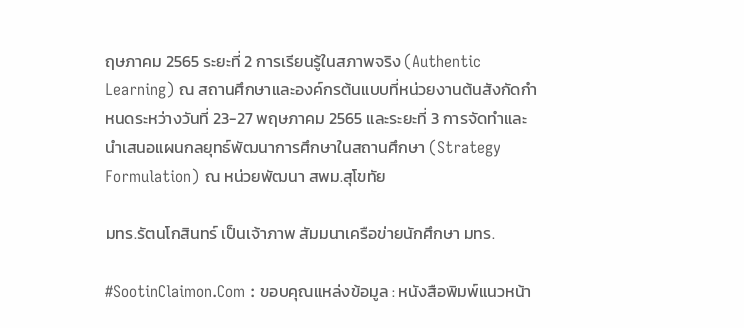ฤษภาคม 2565 ระยะที่ 2 การเรียนรู้ในสภาพจริง (Authentic Learning) ณ สถานศึกษาและองค์กรต้นแบบที่หน่วยงานต้นสังกัดกำหนดระหว่างวันที่ 23-27 พฤษภาคม 2565 และระยะที่ 3 การจัดทำและนำเสนอแผนกลยุทธ์พัฒนาการศึกษาในสถานศึกษา (Strategy Formulation) ณ หน่วยพัฒนา สพม.สุโขทัย

มทร.รัตนโกสินทร์ เป็นเจ้าภาพ สัมมนาเครือข่ายนักศึกษา มทร.

#SootinClaimon.Com : ขอบคุณแหล่งข้อมูล : หนังสือพิมพ์แนวหน้า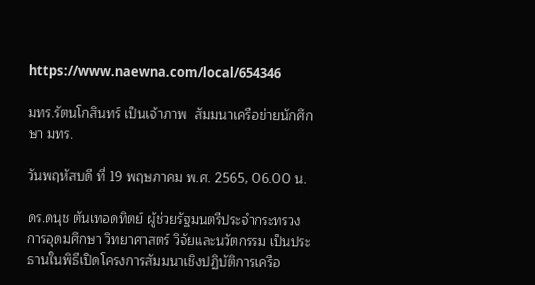https://www.naewna.com/local/654346

มทร.รัตนโกสินทร์ เป็นเจ้าภาพ  สัมมนาเครือข่ายนักศึกษา มทร.

วันพฤหัสบดี ที่ 19 พฤษภาคม พ.ศ. 2565, 06.00 น.

ดร.ดนุช ตันเทอดทิตย์ ผู้ช่วยรัฐมนตรีประจำกระทรวงการอุดมศึกษา วิทยาศาสตร์ วิจัยและนวัตกรรม เป็นประธานในพิธีเปิดโครงการสัมมนาเชิงปฏิบัติการเครือ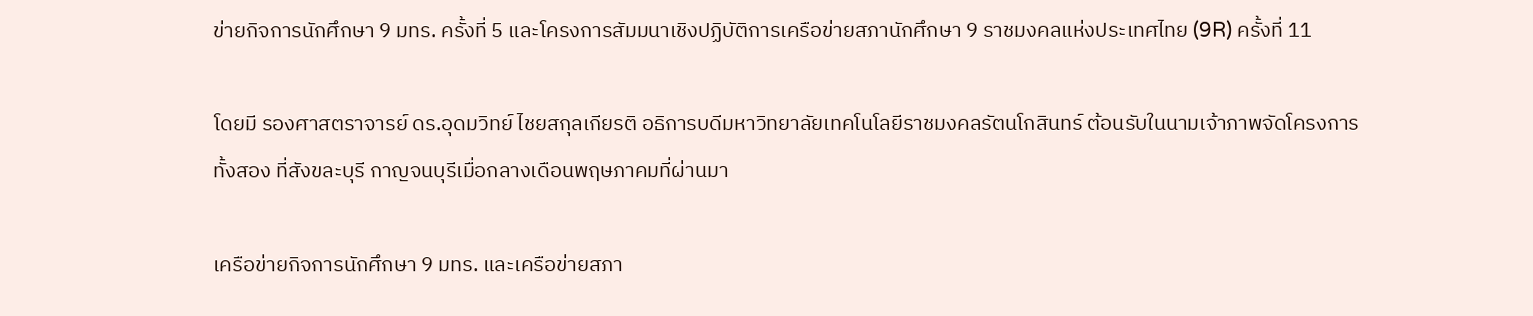ข่ายกิจการนักศึกษา 9 มทร. ครั้งที่ 5 และโครงการสัมมนาเชิงปฏิบัติการเครือข่ายสภานักศึกษา 9 ราชมงคลแห่งประเทศไทย (9R) ครั้งที่ 11

โดยมี รองศาสตราจารย์ ดร.อุดมวิทย์ ไชยสกุลเกียรติ อธิการบดีมหาวิทยาลัยเทคโนโลยีราชมงคลรัตนโกสินทร์ ต้อนรับในนามเจ้าภาพจัดโครงการทั้งสอง ที่สังขละบุรี กาญจนบุรีเมื่อกลางเดือนพฤษภาคมที่ผ่านมา

เครือข่ายกิจการนักศึกษา 9 มทร. และเครือข่ายสภา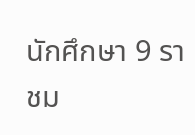นักศึกษา 9 ราชม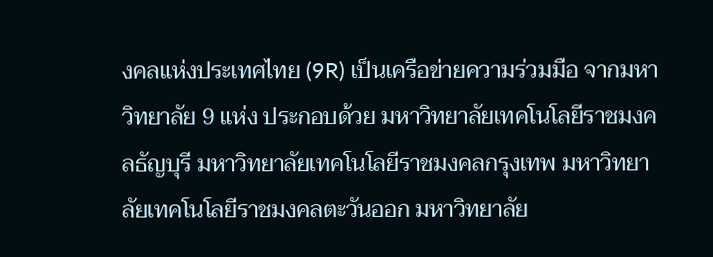งคลแห่งประเทศไทย (9R) เป็นเครือข่ายความร่วมมือ จากมหาวิทยาลัย 9 แห่ง ประกอบด้วย มหาวิทยาลัยเทคโนโลยีราชมงคลธัญบุรี มหาวิทยาลัยเทคโนโลยีราชมงคลกรุงเทพ มหาวิทยาลัยเทคโนโลยีราชมงคลตะวันออก มหาวิทยาลัย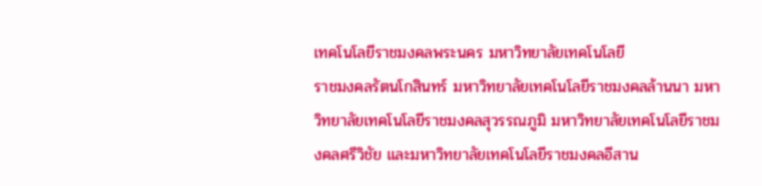เทคโนโลยีราชมงคลพระนคร มหาวิทยาลัยเทคโนโลยี
ราชมงคลรัตนโกสินทร์ มหาวิทยาลัยเทคโนโลยีราชมงคลล้านนา มหาวิทยาลัยเทคโนโลยีราชมงคลสุวรรณภูมิ มหาวิทยาลัยเทคโนโลยีราชมงคลศรีวิชัย และมหาวิทยาลัยเทคโนโลยีราชมงคลอีสาน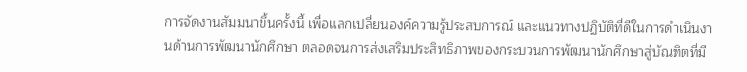การจัดงานสัมมนาขึ้นครั้งนี้ เพื่อแลกเปลี่ยนองค์ความรู้ประสบการณ์ และแนวทางปฏิบัติที่ดีในการดำเนินงานด้านการพัฒนานักศึกษา ตลอดจนการส่งเสริมประสิทธิภาพของกระบวนการพัฒนานักศึกษาสู่บัณฑิตที่มี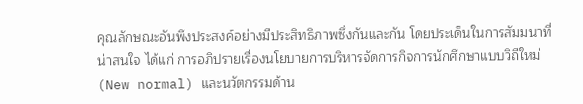คุณลักษณะอันพึงประสงค์อย่างมีประสิทธิภาพซึ่งกันและกัน โดยประเด็นในการสัมมนาที่น่าสนใจ ได้แก่ การอภิปรายเรื่องนโยบายการบริหารจัดการกิจการนักศึกษาแบบวิถีใหม่ (New normal) และนวัตกรรมด้าน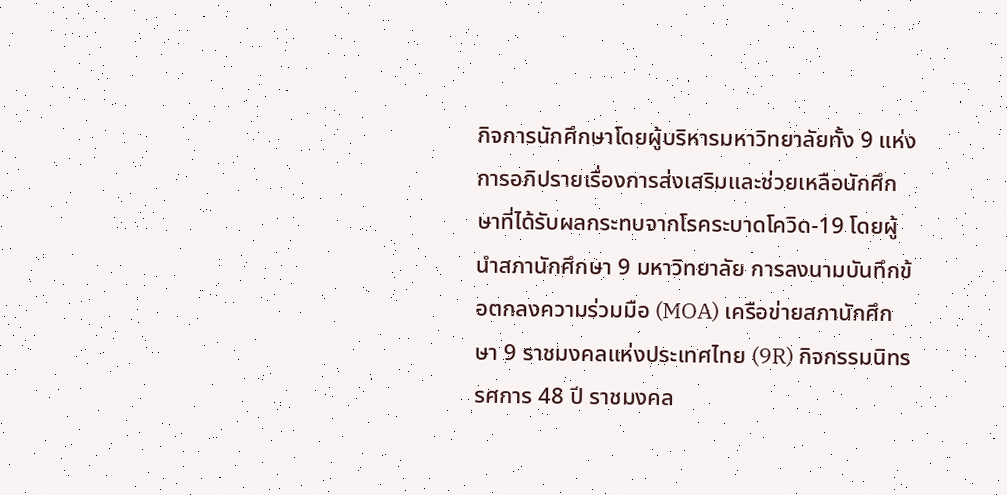กิจการนักศึกษาโดยผู้บริหารมหาวิทยาลัยทั้ง 9 แห่ง การอภิปรายเรื่องการส่งเสริมและช่วยเหลือนักศึกษาที่ได้รับผลกระทบจากโรคระบาดโควิด-19 โดยผู้นำสภานักศึกษา 9 มหาวิทยาลัย การลงนามบันทึกข้อตกลงความร่วมมือ (MOA) เครือข่ายสภานักศึกษา 9 ราชมงคลแห่งประเทศไทย (9R) กิจกรรมนิทรรศการ 48 ปี ราชมงคล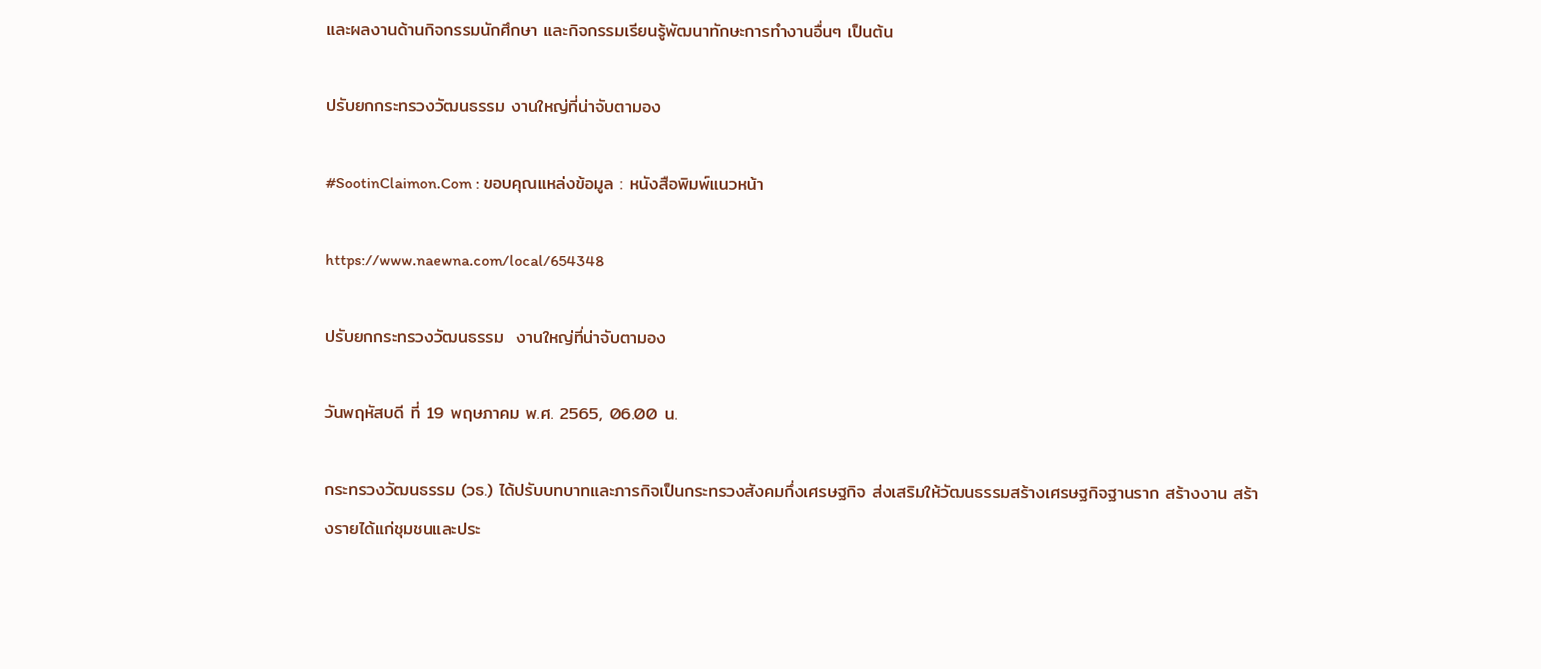และผลงานด้านกิจกรรมนักศึกษา และกิจกรรมเรียนรู้พัฒนาทักษะการทำงานอื่นๆ เป็นต้น

ปรับยกกระทรวงวัฒนธรรม งานใหญ่ที่น่าจับตามอง

#SootinClaimon.Com : ขอบคุณแหล่งข้อมูล : หนังสือพิมพ์แนวหน้า

https://www.naewna.com/local/654348

ปรับยกกระทรวงวัฒนธรรม  งานใหญ่ที่น่าจับตามอง

วันพฤหัสบดี ที่ 19 พฤษภาคม พ.ศ. 2565, 06.00 น.

กระทรวงวัฒนธรรม (วธ.) ได้ปรับบทบาทและภารกิจเป็นกระทรวงสังคมกึ่งเศรษฐกิจ ส่งเสริมให้วัฒนธรรมสร้างเศรษฐกิจฐานราก สร้างงาน สร้างรายได้แก่ชุมชนและประ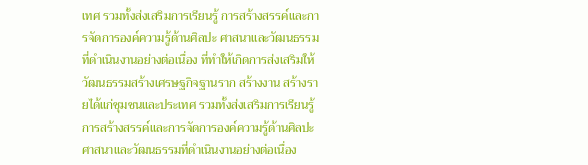เทศ รวมทั้งส่งเสริมการเรียนรู้ การสร้างสรรค์และการจัดการองค์ความรู้ด้านศิลปะ ศาสนาและวัฒนธรรมที่ดำเนินงานอย่างต่อเนื่อง ที่ทำให้เกิดการส่งเสริมให้วัฒนธรรมสร้างเศรษฐกิจฐานราก สร้างงาน สร้างรายได้แก่ชุมชนและประเทศ รวมทั้งส่งเสริมการเรียนรู้ การสร้างสรรค์และการจัดการองค์ความรู้ด้านศิลปะ ศาสนาและวัฒนธรรมที่ดำเนินงานอย่างต่อเนื่อง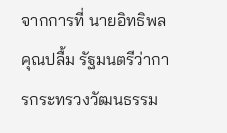จากการที่ นายอิทธิพล คุณปลื้ม รัฐมนตรีว่าการกระทรวงวัฒนธรรม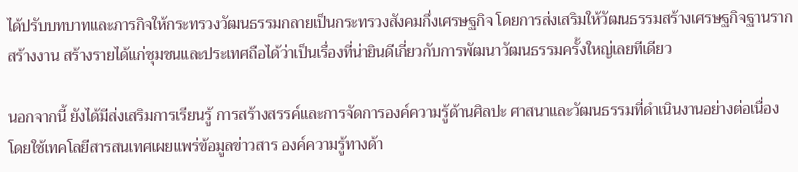ได้ปรับบทบาทและภารกิจให้กระทรวงวัฒนธรรมกลายเป็นกระทรวงสังคมกึ่งเศรษฐกิจ โดยการส่งเสริมให้วัฒนธรรมสร้างเศรษฐกิจฐานรากสร้างงาน สร้างรายได้แก่ชุมชนและประเทศถือได้ว่าเป็นเรื่องที่น่ายินดีเกี่ยวกับการพัฒนาวัฒนธรรมครั้งใหญ่เลยทีเดียว

นอกจากนี้ ยังได้มีส่งเสริมการเรียนรู้ การสร้างสรรค์และการจัดการองค์ความรู้ด้านศิลปะ ศาสนาและวัฒนธรรมที่ดำเนินงานอย่างต่อเนื่อง โดยใช้เทคโลยีสารสนเทศเผยแพร่ข้อมูลข่าวสาร องค์ความรู้ทางด้า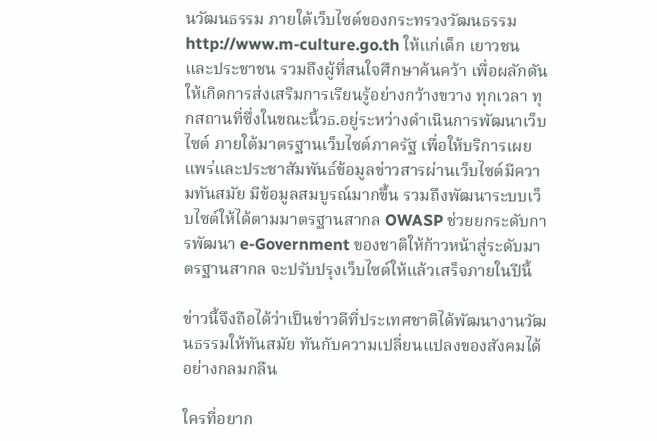นวัฒนธรรม ภายใต้เว็บไซต์ของกระทรวงวัฒนธรรม http://www.m-culture.go.th ให้แก่เด็ก เยาวชน และประชาชน รวมถึงผู้ที่สนใจศึกษาค้นคว้า เพื่อผลักดันให้เกิดการส่งเสริมการเรียนรู้อย่างกว้างขวาง ทุกเวลา ทุกสถานที่ซึ่งในขณะนี้วธ.อยู่ระหว่างดำเนินการพัฒนาเว็บไซต์ ภายใต้มาตรฐานเว็บไซต์ภาครัฐ เพื่อให้บริการเผยแพร่และประชาสัมพันธ์ข้อมูลข่าวสารผ่านเว็บไซต์มีความทันสมัย มีข้อมูลสมบูรณ์มากขึ้น รวมถึงพัฒนาระบบเว็บไซต์ให้ได้ตามมาตรฐานสากล OWASP ช่วยยกระดับการพัฒนา e-Government ของชาติให้ก้าวหน้าสู่ระดับมาตรฐานสากล จะปรับปรุงเว็บไซต์ให้แล้วเสร็จภายในปีนี้

ข่าวนี้จึงถือได้ว่าเป็นข่าวดีที่ประเทศชาติได้พัฒนางานวัฒนธรรมให้ทันสมัย ทันกับความเปลี่ยนแปลงของสังคมได้อย่างกลมกลืน

ใครที่อยาก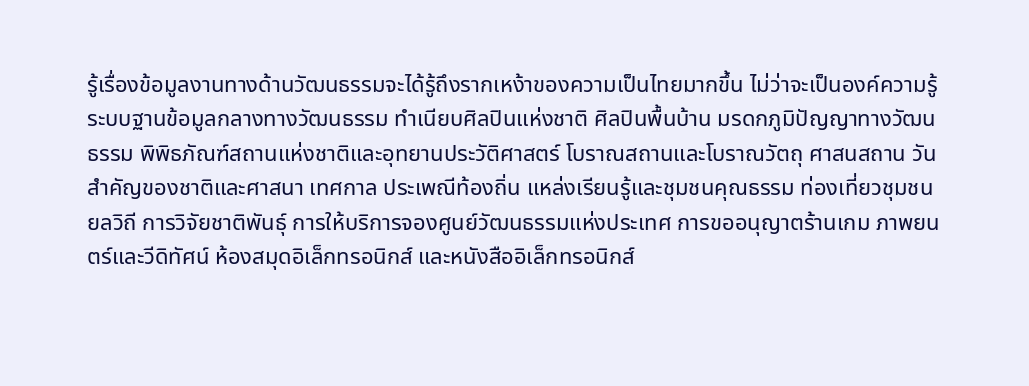รู้เรื่องข้อมูลงานทางด้านวัฒนธรรมจะได้รู้ถึงรากเหง้าของความเป็นไทยมากขึ้น ไม่ว่าจะเป็นองค์ความรู้
ระบบฐานข้อมูลกลางทางวัฒนธรรม ทำเนียบศิลปินแห่งชาติ ศิลปินพื้นบ้าน มรดกภูมิปัญญาทางวัฒนธรรม พิพิธภัณฑ์สถานแห่งชาติและอุทยานประวัติศาสตร์ โบราณสถานและโบราณวัตถุ ศาสนสถาน วันสำคัญของชาติและศาสนา เทศกาล ประเพณีท้องถิ่น แหล่งเรียนรู้และชุมชนคุณธรรม ท่องเที่ยวชุมชน ยลวิถี การวิจัยชาติพันธุ์ การให้บริการจองศูนย์วัฒนธรรมแห่งประเทศ การขออนุญาตร้านเกม ภาพยนตร์และวีดิทัศน์ ห้องสมุดอิเล็กทรอนิกส์ และหนังสืออิเล็กทรอนิกส์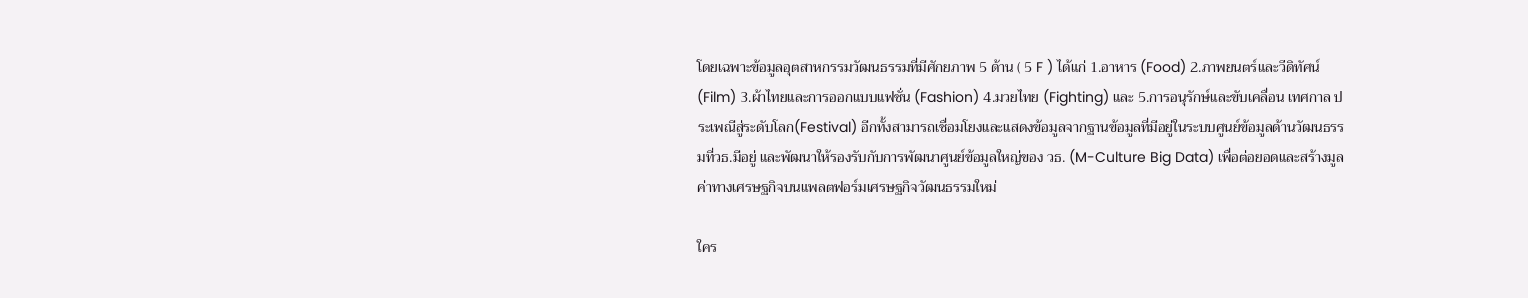โดยเฉพาะข้อมูลอุตสาหกรรมวัฒนธรรมที่มีศักยภาพ 5 ด้าน ( 5 F ) ได้แก่ 1.อาหาร (Food) 2.ภาพยนตร์และวีดิทัศน์ (Film) 3.ผ้าไทยและการออกแบบแฟชั่น (Fashion) 4.มวยไทย (Fighting) และ 5.การอนุรักษ์และขับเคลื่อน เทศกาล ประเพณีสู่ระดับโลก(Festival) อีกทั้งสามารถเชื่อมโยงและแสดงข้อมูลจากฐานข้อมูลที่มีอยู่ในระบบศูนย์ข้อมูลด้านวัฒนธรรมที่วธ.มีอยู่ และพัฒนาให้รองรับกับการพัฒนาศูนย์ข้อมูลใหญ่ของ วธ. (M-Culture Big Data) เพื่อต่อยอดและสร้างมูลค่าทางเศรษฐกิจบนแพลตฟอร์มเศรษฐกิจวัฒนธรรมใหม่

ใคร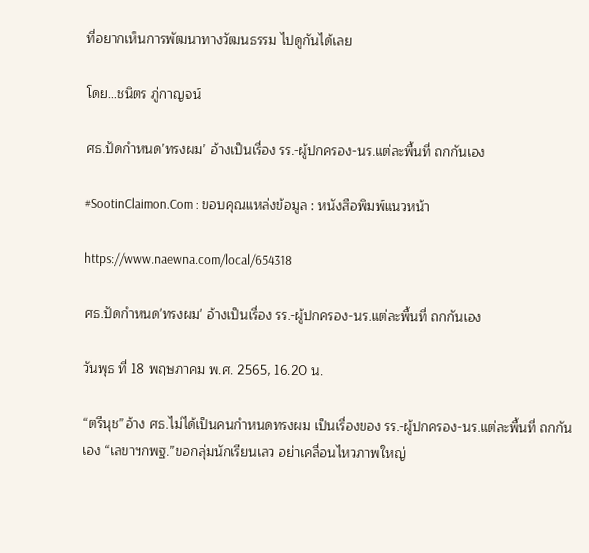ที่อยากเห็นการพัฒนาทางวัฒนธรรม ไปดูกันได้เลย

โดย…ชนิตร ภู่กาญจน์

ศธ.ปัดกำหนด’ทรงผม’ อ้างเป็นเรื่อง รร.-ผู้ปกครอง-นร.แต่ละพื้นที่ ถกกันเอง

#SootinClaimon.Com : ขอบคุณแหล่งข้อมูล : หนังสือพิมพ์แนวหน้า

https://www.naewna.com/local/654318

ศธ.ปัดกำหนด'ทรงผม' อ้างเป็นเรื่อง รร.-ผู้ปกครอง-นร.แต่ละพื้นที่ ถกกันเอง

วันพุธ ที่ 18 พฤษภาคม พ.ศ. 2565, 16.20 น.

“ตรีนุช”อ้าง ศธ.ไม่ได้เป็นคนกำหนดทรงผม เป็นเรื่องของ รร.-ผู้ปกครอง-นร.แต่ละพื้นที่ ถกกันเอง “เลขาฯกพฐ.”ขอกลุ่มนักเรียนเลว อย่าเคลื่อนไหวภาพใหญ่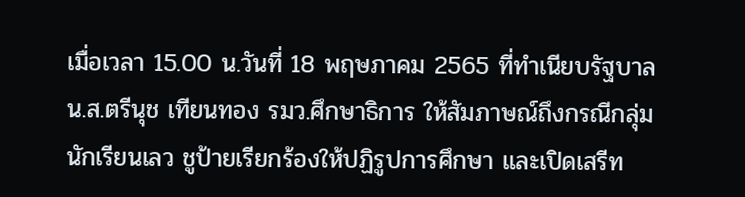เมื่อเวลา 15.00 น.วันที่ 18 พฤษภาคม 2565 ที่ทำเนียบรัฐบาล น.ส.ตรีนุช เทียนทอง รมว.ศึกษาธิการ ให้สัมภาษณ์ถึงกรณีกลุ่มนักเรียนเลว ชูป้ายเรียกร้องให้ปฏิรูปการศึกษา และเปิดเสรีท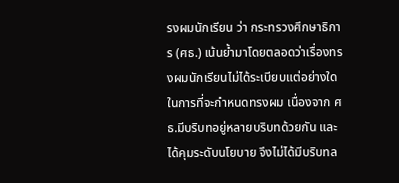รงผมนักเรียน ว่า กระทรวงศึกษาธิการ (ศธ.) เน้นย้ำมาโดยตลอดว่าเรื่องทรงผมนักเรียนไม่ได้ระเบียบแต่อย่างใดในการที่จะกำหนดทรงผม เนื่องจาก ศธ.มีบริบทอยู่หลายบริบทด้วยกัน และได้คุมระดับนโยบาย จึงไม่ได้มีบริบทล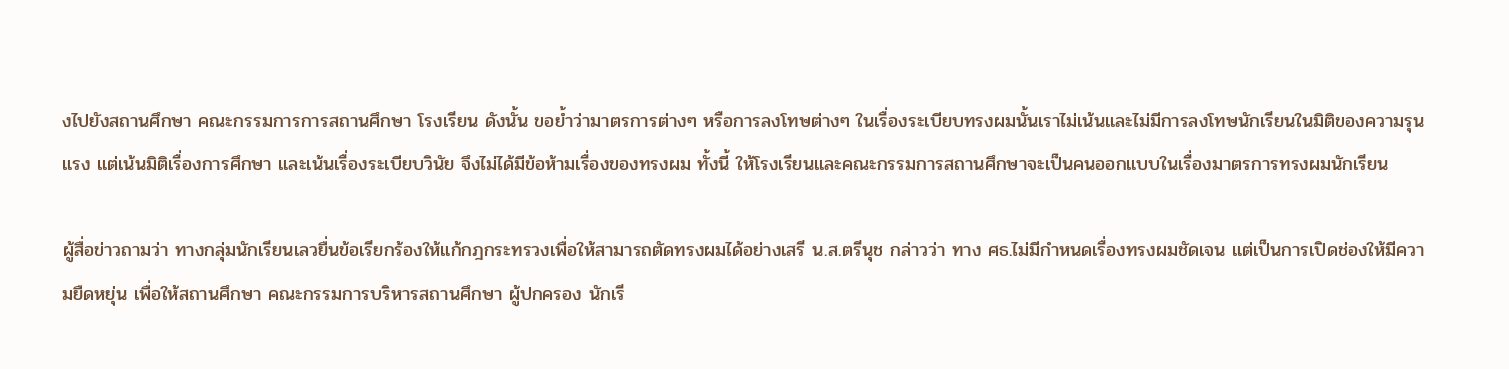งไปยังสถานศึกษา คณะกรรมการการสถานศึกษา โรงเรียน ดังนั้น ขอย้ำว่ามาตรการต่างๆ หรือการลงโทษต่างๆ ในเรื่องระเบียบทรงผมนั้นเราไม่เน้นและไม่มีการลงโทษนักเรียนในมิติของความรุนแรง แต่เน้นมิติเรื่องการศึกษา และเน้นเรื่องระเบียบวินัย จึงไม่ได้มีข้อห้ามเรื่องของทรงผม ทั้งนี้ ให้โรงเรียนและคณะกรรมการสถานศึกษาจะเป็นคนออกแบบในเรื่องมาตรการทรงผมนักเรียน

ผู้สื่อข่าวถามว่า ทางกลุ่มนักเรียนเลวยื่นข้อเรียกร้องให้แก้กฎกระทรวงเพื่อให้สามารถตัดทรงผมได้อย่างเสรี น.ส.ตรีนุช กล่าวว่า ทาง ศธ.ไม่มีกำหนดเรื่องทรงผมชัดเจน แต่เป็นการเปิดช่องให้มีความยืดหยุ่น เพื่อให้สถานศึกษา คณะกรรมการบริหารสถานศึกษา ผู้ปกครอง นักเรี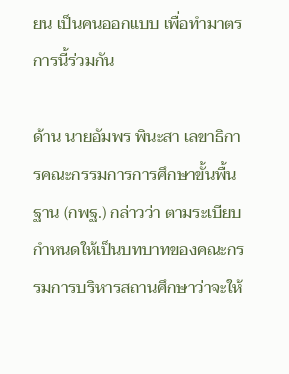ยน เป็นคนออกแบบ เพื่อทำมาตรการนี้ร่วมกัน

ด้าน นายอัมพร พินะสา เลขาธิการคณะกรรมการการศึกษาขั้นพื้นฐาน (กพฐ.) กล่าวว่า ตามระเบียบกำหนดให้เป็นบทบาทของคณะกรรมการบริหารสถานศึกษาว่าจะให้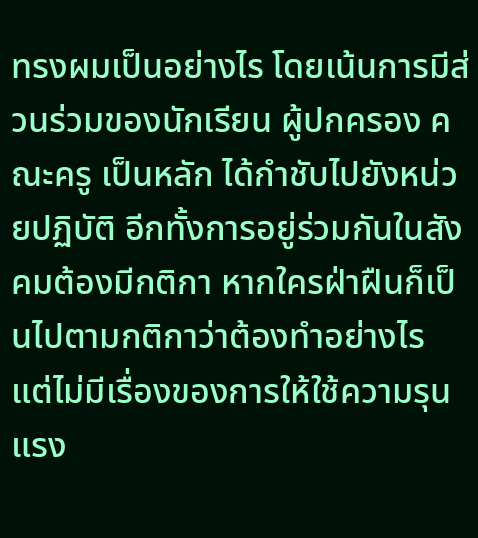ทรงผมเป็นอย่างไร โดยเน้นการมีส่วนร่วมของนักเรียน ผู้ปกครอง คณะครู เป็นหลัก ได้กำชับไปยังหน่วยปฏิบัติ อีกทั้งการอยู่ร่วมกันในสังคมต้องมีกติกา หากใครฝ่าฝืนก็เป็นไปตามกติกาว่าต้องทำอย่างไร แต่ไม่มีเรื่องของการให้ใช้ความรุนแรง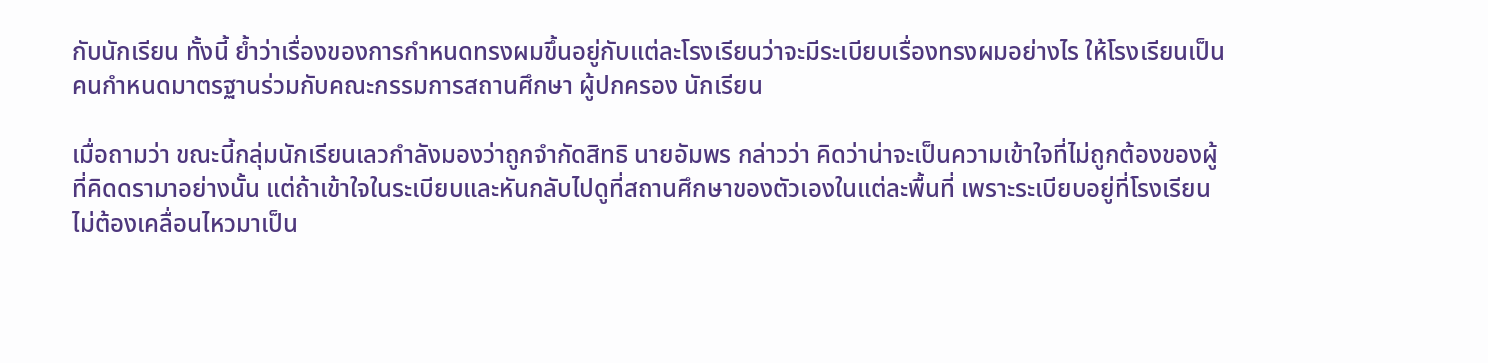กับนักเรียน ทั้งนี้ ย้ำว่าเรื่องของการกำหนดทรงผมขึ้นอยู่กับแต่ละโรงเรียนว่าจะมีระเบียบเรื่องทรงผมอย่างไร ให้โรงเรียนเป็นคนกำหนดมาตรฐานร่วมกับคณะกรรมการสถานศึกษา ผู้ปกครอง นักเรียน

เมื่อถามว่า ขณะนี้กลุ่มนักเรียนเลวกำลังมองว่าถูกจำกัดสิทธิ นายอัมพร กล่าวว่า คิดว่าน่าจะเป็นความเข้าใจที่ไม่ถูกต้องของผู้ที่คิดดรามาอย่างนั้น แต่ถ้าเข้าใจในระเบียบและหันกลับไปดูที่สถานศึกษาของตัวเองในแต่ละพื้นที่ เพราะระเบียบอยู่ที่โรงเรียน ไม่ต้องเคลื่อนไหวมาเป็น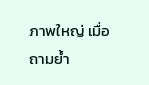ภาพใหญ่ เมื่อถามย้ำ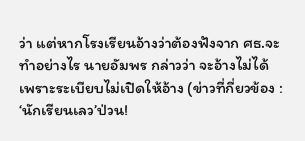ว่า แต่หากโรงเรียนอ้างว่าต้องฟังจาก ศธ.จะทำอย่างไร นายอัมพร กล่าวว่า จะอ้างไม่ได้ เพราะระเบียบไม่เปิดให้อ้าง (ข่าวที่กี่ยวข้อง : ‘นักเรียนเลว’ป่วน!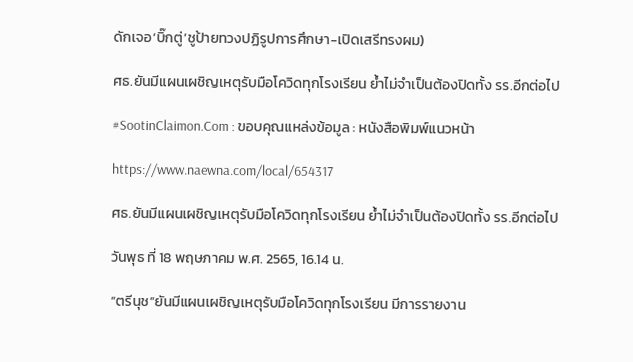ดักเจอ‘บิ๊กตู่’ชูป้ายทวงปฏิรูปการศึกษา-เปิดเสรีทรงผม)

ศธ.ยันมีแผนเผชิญเหตุรับมือโควิดทุกโรงเรียน ย้ำไม่จำเป็นต้องปิดทั้ง รร.อีกต่อไป

#SootinClaimon.Com : ขอบคุณแหล่งข้อมูล : หนังสือพิมพ์แนวหน้า

https://www.naewna.com/local/654317

ศธ.ยันมีแผนเผชิญเหตุรับมือโควิดทุกโรงเรียน ย้ำไม่จำเป็นต้องปิดทั้ง รร.อีกต่อไป

วันพุธ ที่ 18 พฤษภาคม พ.ศ. 2565, 16.14 น.

“ตรีนุช”ยันมีแผนเผชิญเหตุรับมือโควิดทุกโรงเรียน มีการรายงาน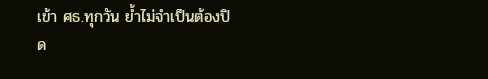เข้า ศธ.ทุกวัน ย้ำไม่จำเป็นต้องปิด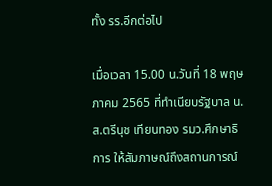ทั้ง รร.อีกต่อไป

เมื่อเวลา 15.00 น.วันที่ 18 พฤษภาคม 2565 ที่ทำเนียบรัฐบาล น.ส.ตรีนุช เทียนทอง รมว.ศึกษาธิการ ให้สัมภาษณ์ถึงสถานการณ์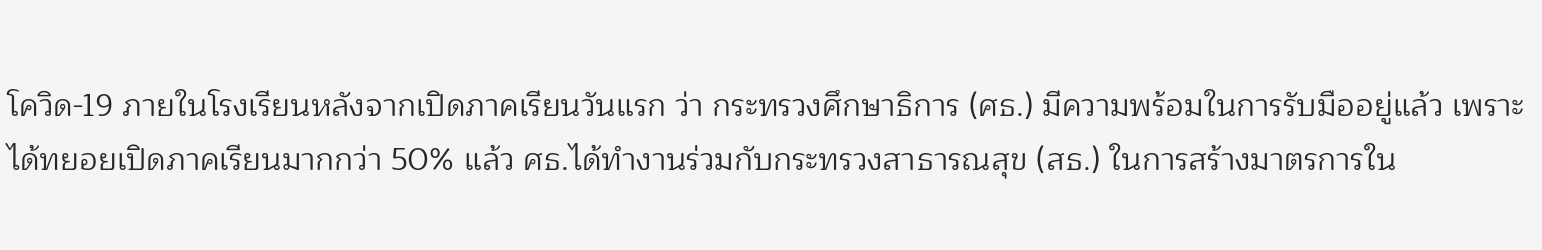โควิด-19 ภายในโรงเรียนหลังจากเปิดภาคเรียนวันแรก ว่า กระทรวงศึกษาธิการ (ศธ.) มีความพร้อมในการรับมืออยู่แล้ว เพราะได้ทยอยเปิดภาคเรียนมากกว่า 50% แล้ว ศธ.ได้ทำงานร่วมกับกระทรวงสาธารณสุข (สธ.) ในการสร้างมาตรการใน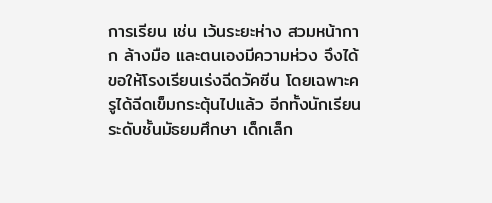การเรียน เช่น เว้นระยะห่าง สวมหน้ากาก ล้างมือ และตนเองมีความห่วง จึงได้ขอให้โรงเรียนเร่งฉีดวัคซีน โดยเฉพาะครูได้ฉีดเข็มกระตุ้นไปแล้ว อีกทั้งนักเรียนระดับชั้นมัธยมศึกษา เด็กเล็ก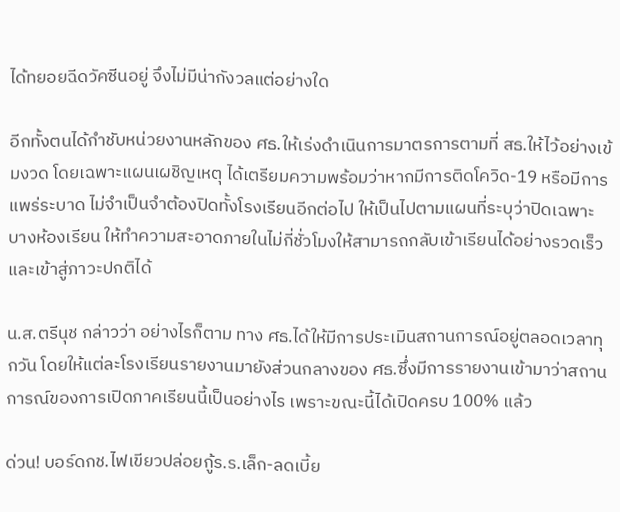ได้ทยอยฉีดวัคซีนอยู่ จึงไม่มีน่ากังวลแต่อย่างใด

อีกทั้งตนได้กำชับหน่วยงานหลักของ ศธ.ให้เร่งดำเนินการมาตรการตามที่ สธ.ให้ไว้อย่างเข้มงวด โดยเฉพาะแผนเผชิญเหตุ ได้เตรียมความพร้อมว่าหากมีการติดโควิด-19 หรือมีการแพร่ระบาด ไม่จำเป็นจำต้องปิดทั้งโรงเรียนอีกต่อไป ให้เป็นไปตามแผนที่ระบุว่าปิดเฉพาะบางห้องเรียน ให้ทำความสะอาดภายในไม่กี่ชั่วโมงให้สามารถกลับเข้าเรียนได้อย่างรวดเร็ว และเข้าสู่ภาวะปกติได้

น.ส.ตรีนุช กล่าวว่า อย่างไรก็ตาม ทาง ศธ.ได้ให้มีการประเมินสถานการณ์อยู่ตลอดเวลาทุกวัน โดยให้แต่ละโรงเรียนรายงานมายังส่วนกลางของ ศธ.ซึ่งมีการรายงานเข้ามาว่าสถานการณ์ของการเปิดภาคเรียนนี้เป็นอย่างไร เพราะขณะนี้ได้เปิดครบ 100% แล้ว

ด่วน! บอร์ดกช.ไฟเขียวปล่อยกู้ร.ร.เล็ก-ลดเบี้ย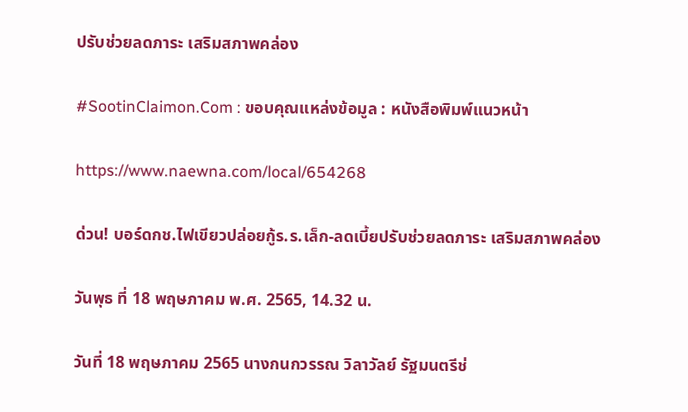ปรับช่วยลดภาระ เสริมสภาพคล่อง

#SootinClaimon.Com : ขอบคุณแหล่งข้อมูล : หนังสือพิมพ์แนวหน้า

https://www.naewna.com/local/654268

ด่วน! บอร์ดกช.ไฟเขียวปล่อยกู้ร.ร.เล็ก-ลดเบี้ยปรับช่วยลดภาระ เสริมสภาพคล่อง

วันพุธ ที่ 18 พฤษภาคม พ.ศ. 2565, 14.32 น.

วันที่ 18 พฤษภาคม 2565 นางกนกวรรณ วิลาวัลย์ รัฐมนตรีช่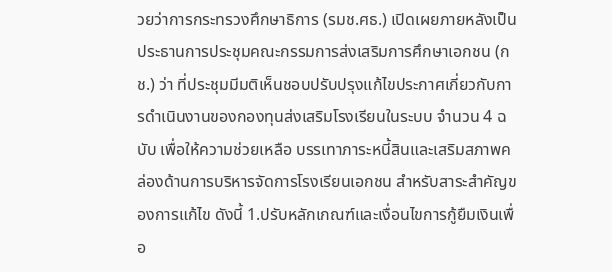วยว่าการกระทรวงศึกษาธิการ (รมช.ศธ.) เปิดเผยภายหลังเป็นประธานการประชุมคณะกรรมการส่งเสริมการศึกษาเอกชน (กช.) ว่า ที่ประชุมมีมติเห็นชอบปรับปรุงแก้ไขประกาศเกี่ยวกับการดำเนินงานของกองทุนส่งเสริมโรงเรียนในระบบ จำนวน 4 ฉบับ เพื่อให้ความช่วยเหลือ บรรเทาภาระหนี้สินและเสริมสภาพคล่องด้านการบริหารจัดการโรงเรียนเอกชน สำหรับสาระสำคัญของการแก้ไข ดังนี้ 1.ปรับหลักเกณฑ์และเงื่อนไขการกู้ยืมเงินเพื่อ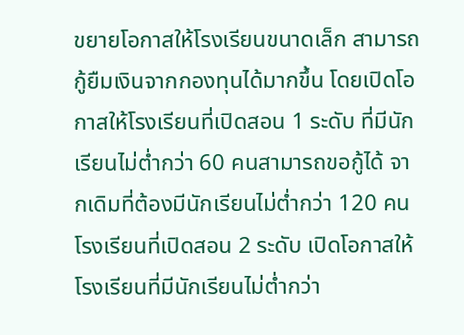ขยายโอกาสให้โรงเรียนขนาดเล็ก สามารถกู้ยืมเงินจากกองทุนได้มากขึ้น โดยเปิดโอกาสให้โรงเรียนที่เปิดสอน 1 ระดับ ที่มีนักเรียนไม่ต่ำกว่า 60 คนสามารถขอกู้ได้ จากเดิมที่ต้องมีนักเรียนไม่ต่ำกว่า 120 คน โรงเรียนที่เปิดสอน 2 ระดับ เปิดโอกาสให้โรงเรียนที่มีนักเรียนไม่ต่ำกว่า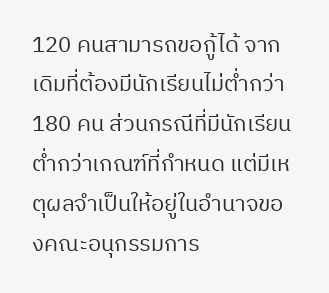120 คนสามารถขอกู้ได้ จากเดิมที่ต้องมีนักเรียนไม่ต่ำกว่า 180 คน ส่วนกรณีที่มีนักเรียนต่ำกว่าเกณฑ์ที่กำหนด แต่มีเหตุผลจำเป็นให้อยู่ในอำนาจของคณะอนุกรรมการ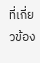ที่เกี่ยวข้อง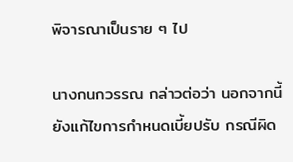พิจารณาเป็นราย ๆ ไป

นางกนกวรรณ กล่าวต่อว่า นอกจากนี้ยังแก้ไขการกำหนดเบี้ยปรับ กรณีผิด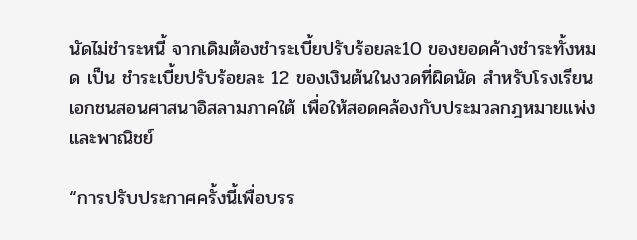นัดไม่ชำระหนี้ จากเดิมต้องชำระเบี้ยปรับร้อยละ10 ของยอดค้างชำระทั้งหมด เป็น ชำระเบี้ยปรับร้อยละ 12 ของเงินต้นในงวดที่ผิดนัด สำหรับโรงเรียนเอกชนสอนศาสนาอิสลามภาคใต้ เพื่อให้สอดคล้องกับประมวลกฎหมายแพ่งและพาณิชย์

“การปรับประกาศครั้งนี้เพื่อบรร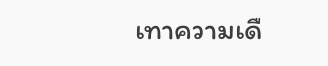เทาความเดื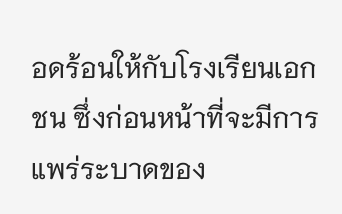อดร้อนให้กับโรงเรียนเอกชน ซึ่งก่อนหน้าที่จะมีการแพร่ระบาดของ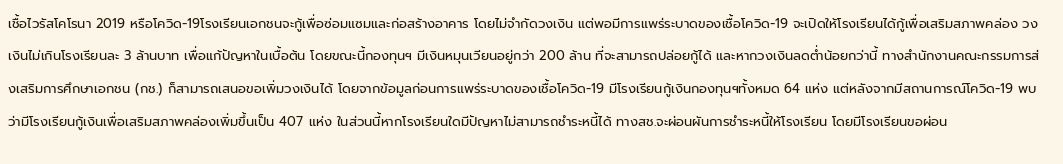เชื้อไวรัสโคโรนา 2019 หรือโควิด-19โรงเรียนเอกชนจะกู้เพื่อซ่อมแซมและก่อสร้างอาคาร โดยไม่จำกัดวงเงิน แต่พอมีการแพร่ระบาดของเชื้อโควิด-19 จะเปิดให้โรงเรียนได้กู้เพื่อเสริมสภาพคล่อง วงเงินไม่เกินโรงเรียนละ 3 ล้านบาท เพื่อแก้ปัญหาในเบื้อต้น โดยขณะนี้กองทุนฯ มีเงินหมุนเวียนอยู่กว่า 200 ล้าน ที่จะสามารถปล่อยกู้ได้ และหากวงเงินลดต่ำน้อยกว่านี้ ทางสำนักงานคณะกรรมการส่งเสริมการศึกษาเอกชน (กช.) ก็สามารถเสนอขอเพิ่มวงเงินได้ โดยจากข้อมูลก่อนการแพร่ระบาดของเชื้อโควิด-19 มีโรงเรียนกู้เงินกองทุนฯทั้งหมด 64 แห่ง แต่หลังจากมีสถานการณ์โควิด-19 พบว่ามีโรงเรียนกู้เงินเพื่อเสริมสภาพคล่องเพิ่มขึ้นเป็น 407 แห่ง ในส่วนนี้หากโรงเรียนใดมีปัญหาไม่สามารถชำระหนี้ได้ ทางสช.จะผ่อนผันการชำระหนี้ให้โรงเรียน โดยมีโรงเรียนขอผ่อน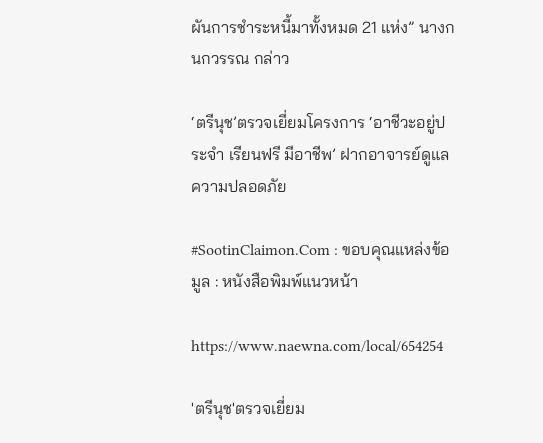ผันการชำระหนี้มาทั้งหมด 21 แห่ง” นางกนกวรรณ กล่าว

‘ตรีนุช’ตรวจเยี่ยมโครงการ ‘อาชีวะอยู่ประจํา เรียนฟรี มีอาชีพ’ ฝากอาจารย์ดูแลความปลอดภัย

#SootinClaimon.Com : ขอบคุณแหล่งข้อมูล : หนังสือพิมพ์แนวหน้า

https://www.naewna.com/local/654254

'ตรีนุช'ตรวจเยี่ยม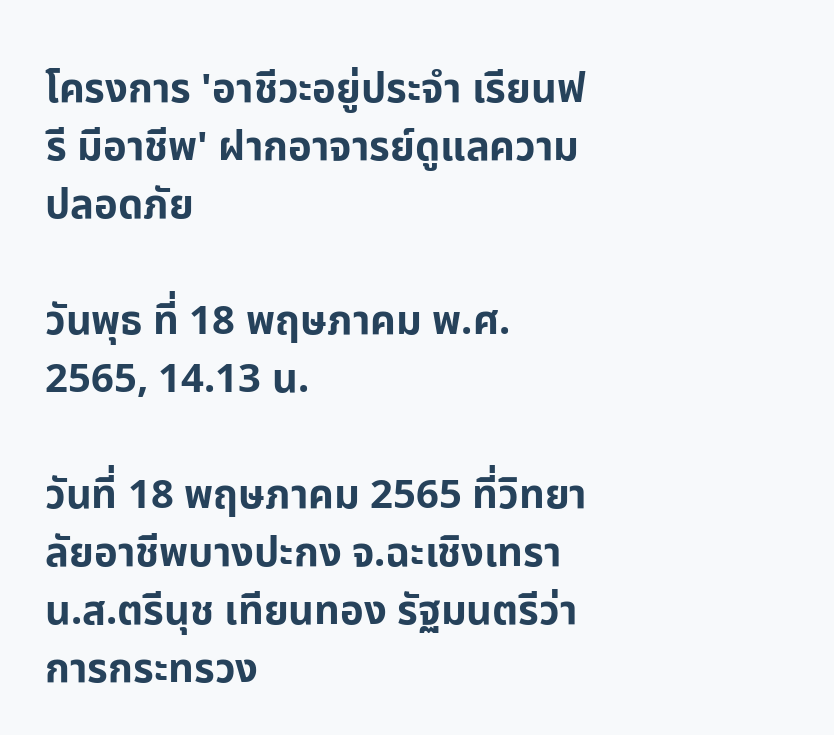โครงการ 'อาชีวะอยู่ประจํา เรียนฟรี มีอาชีพ' ฝากอาจารย์ดูแลความปลอดภัย

วันพุธ ที่ 18 พฤษภาคม พ.ศ. 2565, 14.13 น.

วันที่ 18 พฤษภาคม 2565 ที่วิทยาลัยอาชีพบางปะกง จ.ฉะเชิงเทรา น.ส.ตรีนุช เทียนทอง รัฐมนตรีว่าการกระทรวง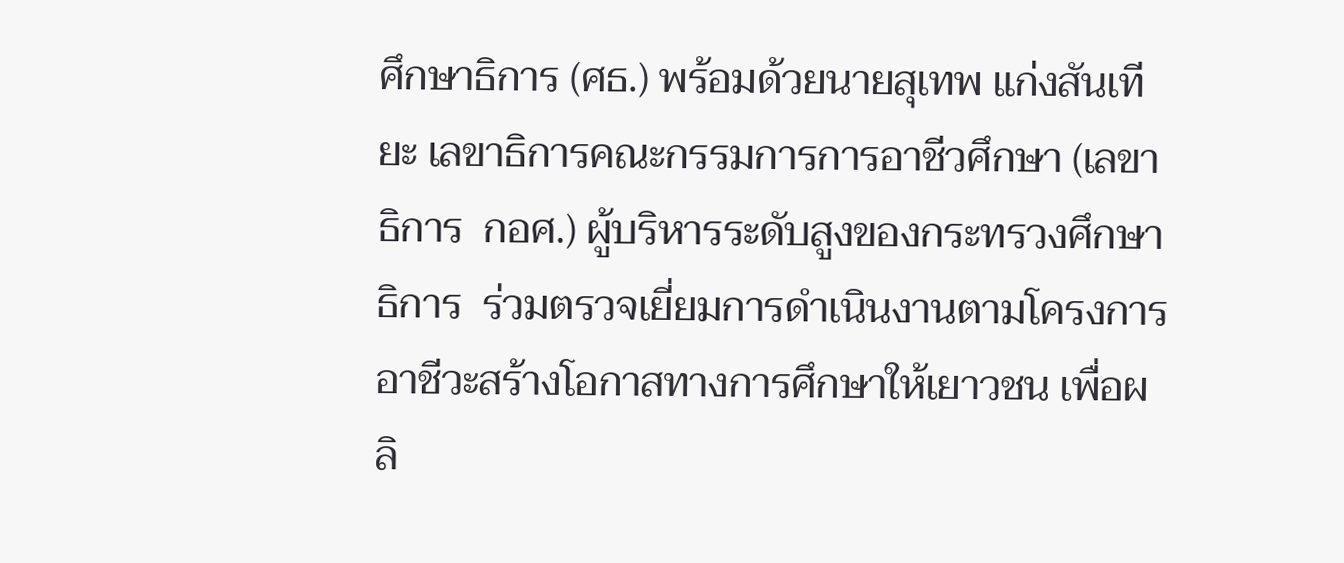ศึกษาธิการ (ศธ.) พร้อมด้วยนายสุเทพ แก่งสันเทียะ เลขาธิการคณะกรรมการการอาชีวศึกษา (เลขาธิการ  กอศ.) ผู้บริหารระดับสูงของกระทรวงศึกษาธิการ  ร่วมตรวจเยี่ยมการดําเนินงานตามโครงการ อาชีวะสร้างโอกาสทางการศึกษาให้เยาวชน เพื่อผลิ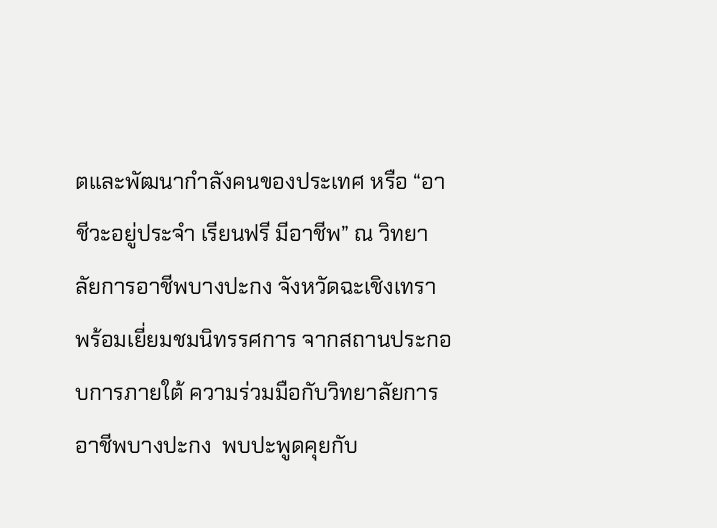ตและพัฒนากําลังคนของประเทศ หรือ “อาชีวะอยู่ประจํา เรียนฟรี มีอาชีพ” ณ วิทยาลัยการอาชีพบางปะกง จังหวัดฉะเชิงเทรา  พร้อมเยี่ยมชมนิทรรศการ จากสถานประกอบการภายใต้ ความร่วมมือกับวิทยาลัยการอาชีพบางปะกง  พบปะพูดคุยกับ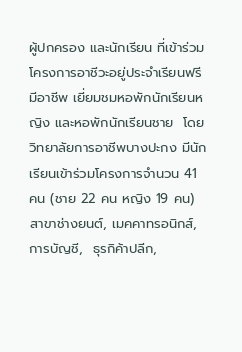ผู้ปกครอง และนักเรียน ที่เข้าร่วมโครงการอาชีวะอยู่ประจำเรียนฟรี มีอาชีพ เยี่ยมชมหอพักนักเรียนหญิง และหอพักนักเรียนชาย  โดย วิทยาลัยการอาชีพบางปะกง มีนักเรียนเข้าร่วมโครงการจำนวน 41 คน (ชาย 22 คน หญิง 19 คน) สาขาช่างยนต์, เมคคาทรอนิกส์,การบัญชี,  ธุรกิค้าปลีก,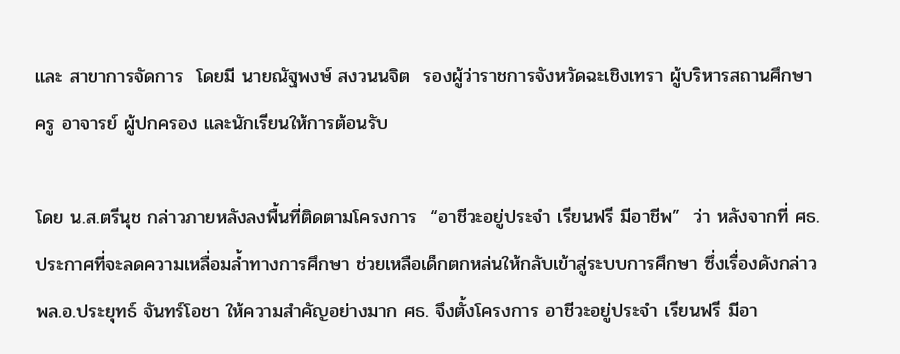และ สาขาการจัดการ  โดยมี นายณัฐพงษ์ สงวนนจิต  รองผู้ว่าราชการจังหวัดฉะเชิงเทรา ผู้บริหารสถานศึกษา ครู อาจารย์ ผู้ปกครอง และนักเรียนให้การต้อนรับ

โดย น.ส.ตรีนุช กล่าวภายหลังลงพื้นที่ติดตามโครงการ  “อาชีวะอยู่ประจำ เรียนฟรี มีอาชีพ”  ว่า หลังจากที่ ศธ.ประกาศที่จะลดความเหลื่อมล้ำทางการศึกษา ช่วยเหลือเด็กตกหล่นให้กลับเข้าสู่ระบบการศึกษา ซึ่งเรื่องดังกล่าว พล.อ.ประยุทธ์ จันทร์โอชา ให้ความสำคัญอย่างมาก ศธ. จึงตั้งโครงการ อาชีวะอยู่ประจำ เรียนฟรี มีอา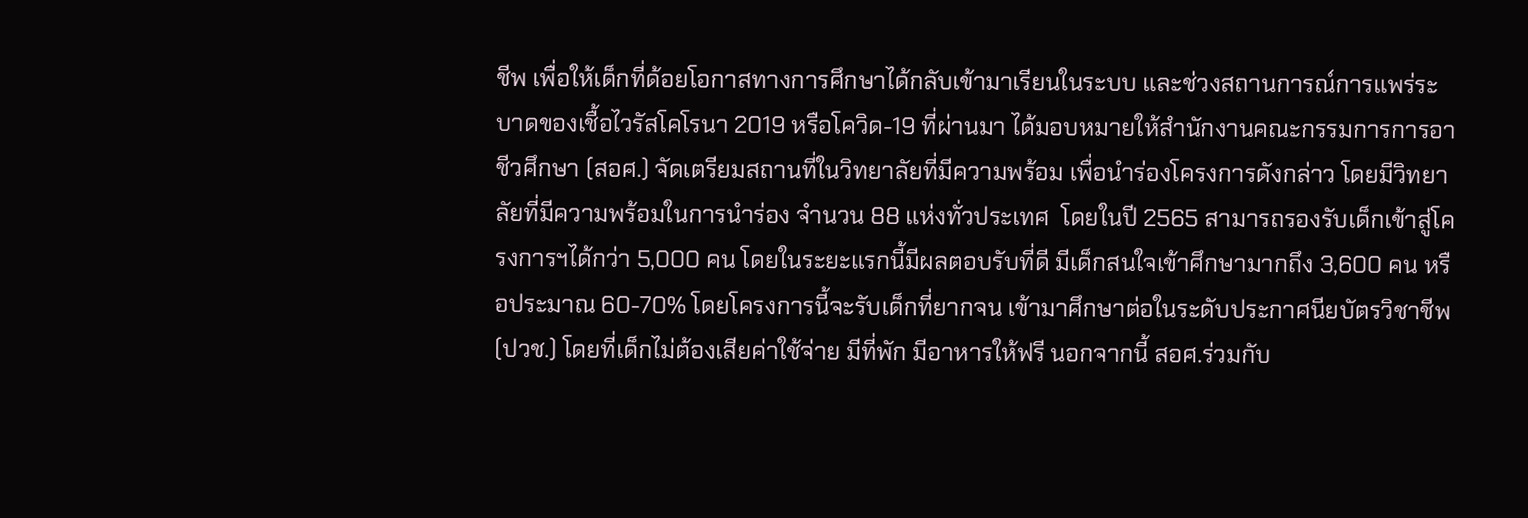ชีพ เพื่อให้เด็กที่ด้อยโอกาสทางการศึกษาได้กลับเข้ามาเรียนในระบบ และช่วงสถานการณ์การแพร่ระบาดของเชื้อไวรัสโคโรนา 2019 หรือโควิด-19 ที่ผ่านมา ได้มอบหมายให้สำนักงานคณะกรรมการการอาชีวศึกษา (สอศ.) จัดเตรียมสถานที่ในวิทยาลัยที่มีความพร้อม เพื่อนำร่องโครงการดังกล่าว โดยมีวิทยาลัยที่มีความพร้อมในการนำร่อง จำนวน 88 แห่งทั่วประเทศ  โดยในปี 2565 สามารถรองรับเด็กเข้าสู่โครงการฯได้กว่า 5,000 คน โดยในระยะแรกนี้มีผลตอบรับที่ดี มีเด็กสนใจเข้าศึกษามากถึง 3,600 คน หรือประมาณ 60-70% โดยโครงการนี้จะรับเด็กที่ยากจน เข้ามาศึกษาต่อในระดับประกาศนียบัตรวิชาชีพ (ปวช.) โดยที่เด็กไม่ต้องเสียค่าใช้จ่าย มีที่พัก มีอาหารให้ฟรี นอกจากนี้ สอศ.ร่วมกับ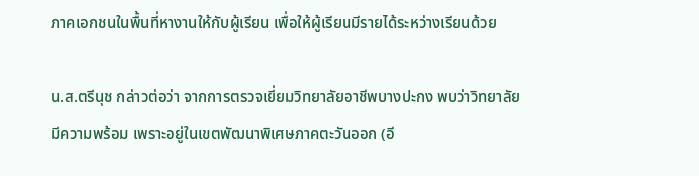ภาคเอกชนในพื้นที่หางานให้กับผู้เรียน เพื่อให้ผู้เรียนมีรายได้ระหว่างเรียนด้วย

น.ส.ตรีนุช กล่าวต่อว่า จากการตรวจเยี่ยมวิทยาลัยอาชีพบางปะกง พบว่าวิทยาลัยมีความพร้อม เพราะอยู่ในเขตพัฒนาพิเศษภาคตะวันออก (อี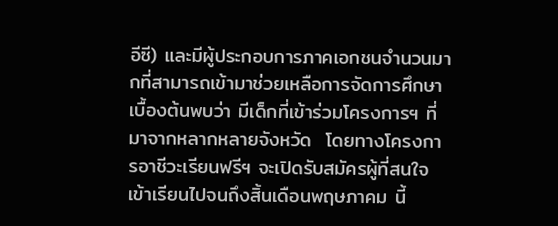อีซี) และมีผู้ประกอบการภาคเอกชนจำนวนมากที่สามารถเข้ามาช่วยเหลือการจัดการศึกษา เบื้องต้นพบว่า มีเด็กที่เข้าร่วมโครงการฯ ที่มาจากหลากหลายจังหวัด  โดยทางโครงการอาชีวะเรียนฟรีฯ จะเปิดรับสมัครผู้ที่สนใจเข้าเรียนไปจนถึงสิ้นเดือนพฤษภาคม นี้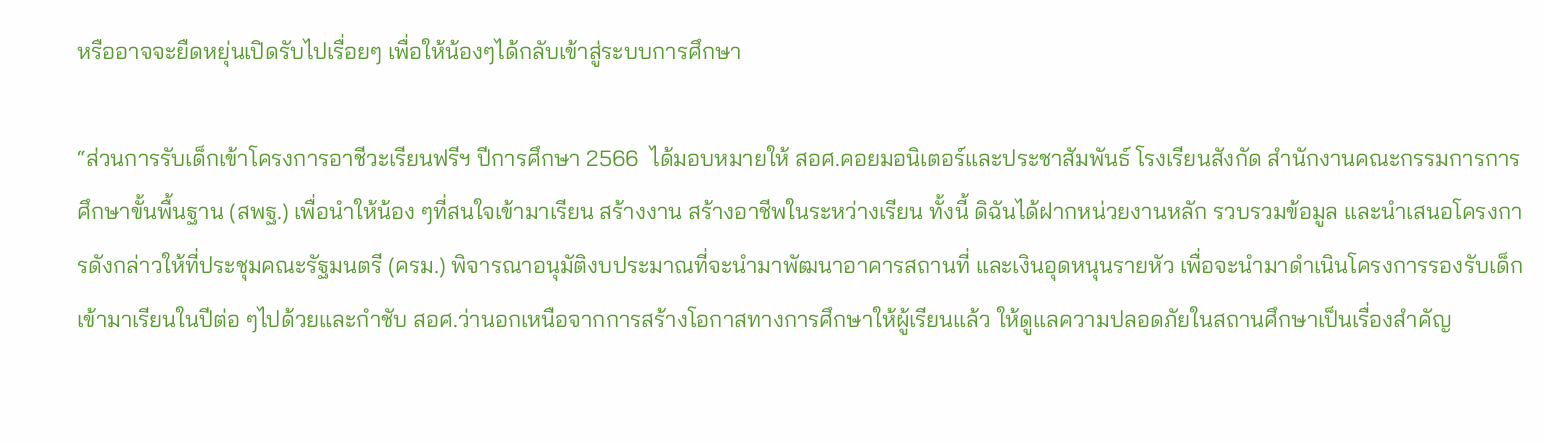หรืออาจจะยืดหยุ่นเปิดรับไปเรื่อยๆ เพื่อให้น้องๆได้กลับเข้าสู่ระบบการศึกษา

“ส่วนการรับเด็กเข้าโครงการอาชีวะเรียนฟรีฯ ปีการศึกษา 2566  ได้มอบหมายให้ สอศ.คอยมอนิเตอร์และประชาสัมพันธ์ โรงเรียนสังกัด สำนักงานคณะกรรมการการศึกษาขั้นพื้นฐาน (สพฐ.) เพื่อนำให้น้อง ๆที่สนใจเข้ามาเรียน สร้างงาน สร้างอาชีพในระหว่างเรียน ทั้งนี้ ดิฉันได้ฝากหน่วยงานหลัก รวบรวมข้อมูล และนำเสนอโครงการดังกล่าวให้ที่ประชุมคณะรัฐมนตรี (ครม.) พิจารณาอนุมัติงบประมาณที่จะนำมาพัฒนาอาคารสถานที่ และเงินอุดหนุนรายหัว เพื่อจะนำมาดำเนินโครงการรองรับเด็กเข้ามาเรียนในปีต่อ ๆไปด้วยและกำชับ สอศ.ว่านอกเหนือจากการสร้างโอกาสทางการศึกษาให้ผู้เรียนแล้ว ให้ดูแลความปลอดภัยในสถานศึกษาเป็นเรื่องสำคัญ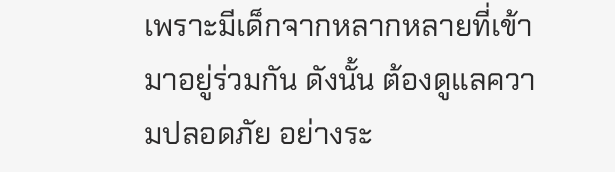เพราะมีเด็กจากหลากหลายที่เข้ามาอยู่ร่วมกัน ดังนั้น ต้องดูแลความปลอดภัย อย่างระ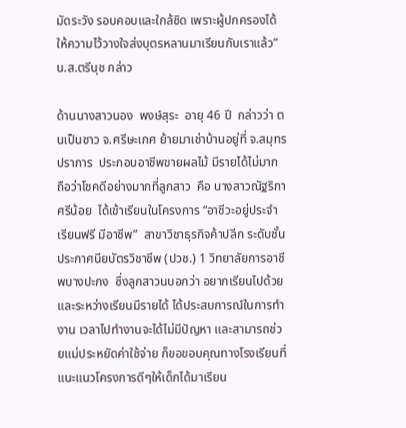มัดระวัง รอบคอบและใกล้ชิด เพราะผู้ปกครองได้ให้ความไว้วางใจส่งบุตรหลานมาเรียนกับเราแล้ว” น.ส.ตรีนุช กล่าว

ด้านนางสาวนอง  พงษ์สุระ  อายุ 46 ปี  กล่าวว่า ตนเป็นชาว จ.ศรีษะเกศ ย้ายมาเช่าบ้านอยู่ที่ จ.สมุทรปราการ  ประกอบอาชีพขายผลไม้ มีรายได้ไม่มาก ถือว่าโชคดีอย่างมากที่ลูกสาว  คือ นางสาวณัฐริกา ศรีน้อย  ได้เข้าเรียนในโครงการ “อาชีวะอยู่ประจํา เรียนฟรี มีอาชีพ”  สาขาวิชาธุรกิจค้าปลีก ระดับชั้นประกาศนียบัตรวิชาชีพ (ปวช.) 1 วิทยาลัยการอาชีพบางปะกง  ซึ่งลูกสาวนบอกว่า อยากเรียนไปด้วยและระหว่างเรียนมีรายได้ ได้ประสบการณ์ในการทำงาน เวลาไปทำงานจะได้ไม่มีปัญหา และสามารถช่วยแม่ประหยัดค่าใช้จ่าย ก็ขอขอบคุณทางโรงเรียนที่แนะแนวโครงการดีๆให้เด็กได้มาเรียน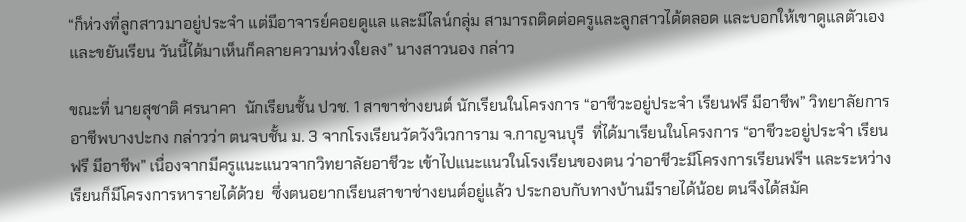“ก็ห่วงที่ลูกสาวมาอยู่ประจำ แต่มีอาจารย์คอยดูแล และมีไลน์กลุ่ม สามารถติดต่อครูและลูกสาวได้ตลอด และบอกให้เขาดูแลตัวเองและขยันเรียน วันนี้ได้มาเห็นก็คลายความห่วงใยลง” นางสาวนอง กล่าว

ขณะที่ นายสุชาติ ศรนาคา  นักเรียนชั้น ปวช. 1 สาขาช่างยนต์ นักเรียนในโครงการ “อาชีวะอยู่ประจํา เรียนฟรี มีอาชีพ” วิทยาลัยการอาชีพบางปะกง กล่าวว่า ตนจบชั้น ม. 3 จากโรงเรียนวัดวังวิเวการาม จ.กาญจนบุรี  ที่ได้มาเรียนในโครงการ “อาชีวะอยู่ประจํา เรียนฟรี มีอาชีพ” เนื่องจากมีครูแนะแนวจากวิทยาลัยอาชีวะ เข้าไปแนะแนวในโรงเรียนของตน ว่าอาชีวะมีโครงการเรียนฟรีฯ และระหว่างเรียนก็มีโครงการหารายได้ด้วย  ซึ่งตนอยากเรียนสาขาช่างยนต์อยู่แล้ว ประกอบกับทางบ้านมีรายได้น้อย ตนจึงได้สมัค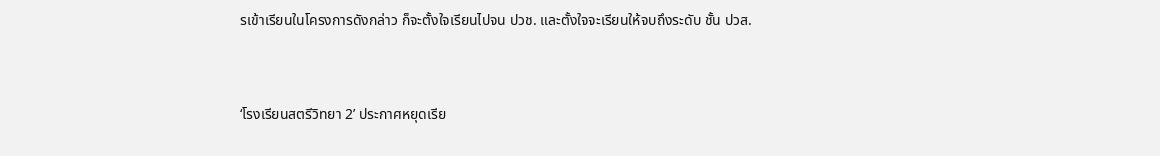รเข้าเรียนในโครงการดังกล่าว ก็จะตั้งใจเรียนไปจน ปวช. และตั้งใจจะเรียนให้จบถึงระดับ ชั้น ปวส.


‘โรงเรียนสตรีวิทยา 2’ ประกาศหยุดเรีย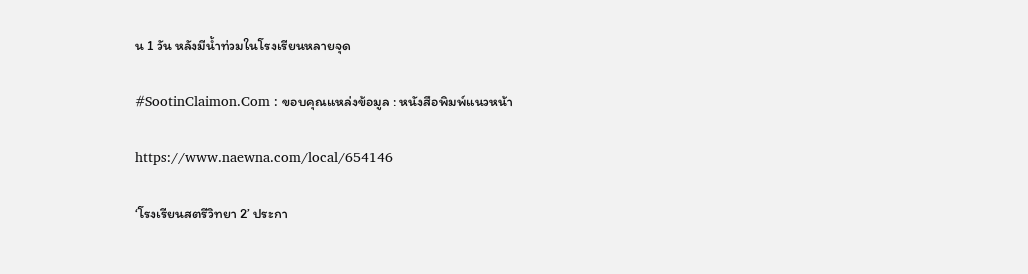น 1 วัน หลังมีน้ำท่วมในโรงเรียนหลายจุด

#SootinClaimon.Com : ขอบคุณแหล่งข้อมูล : หนังสือพิมพ์แนวหน้า

https://www.naewna.com/local/654146

‘โรงเรียนสตรีวิทยา 2’ ประกา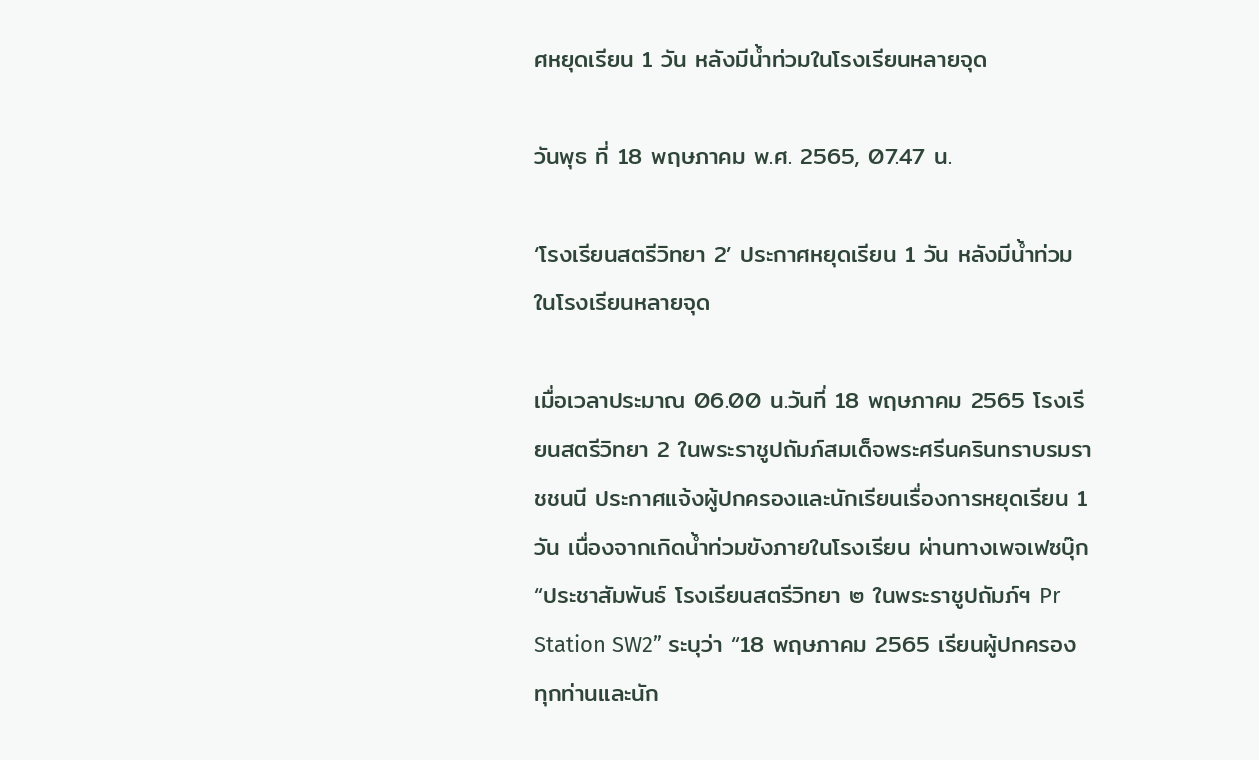ศหยุดเรียน 1 วัน หลังมีน้ำท่วมในโรงเรียนหลายจุด

วันพุธ ที่ 18 พฤษภาคม พ.ศ. 2565, 07.47 น.

‘โรงเรียนสตรีวิทยา 2’ ประกาศหยุดเรียน 1 วัน หลังมีน้ำท่วมในโรงเรียนหลายจุด

เมื่อเวลาประมาณ 06.00 น.วันที่ 18 พฤษภาคม 2565 โรงเรียนสตรีวิทยา 2 ในพระราชูปถัมภ์สมเด็จพระศรีนครินทราบรมราชชนนี ประกาศแจ้งผู้ปกครองและนักเรียนเรื่องการหยุดเรียน 1 วัน เนื่องจากเกิดน้ำท่วมขังภายในโรงเรียน ผ่านทางเพจเฟซบุ๊ก “ประชาสัมพันธ์ โรงเรียนสตรีวิทยา ๒ ในพระราชูปถัมภ์ฯ Pr Station SW2” ระบุว่า “18 พฤษภาคม 2565 เรียนผู้ปกครองทุกท่านและนัก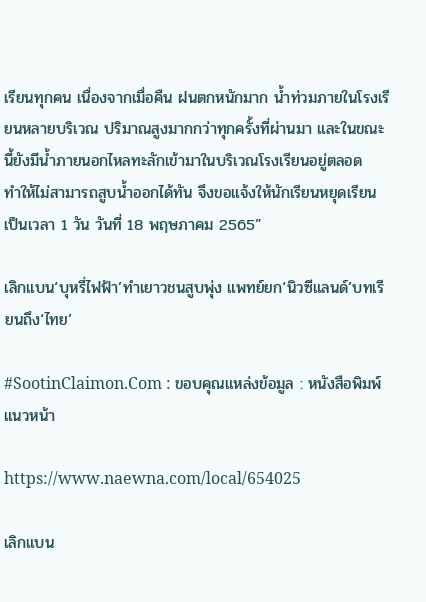เรียนทุกคน เนื่องจากเมื่อคืน ฝนตกหนักมาก น้ำท่วมภายในโรงเรียนหลายบริเวณ ปริมาณสูงมากกว่าทุกครั้งที่ผ่านมา และในขณะนี้ยังมีน้ำภายนอกไหลทะลักเข้ามาในบริเวณโรงเรียนอยู่ตลอด  ทำให้ไม่สามารถสูบน้ำออกได้ทัน จึงขอแจ้งให้นักเรียนหยุดเรียนเป็นเวลา 1 วัน วันที่ 18 พฤษภาคม 2565”

เลิกแบน‘บุหรี่ไฟฟ้า’ทำเยาวชนสูบพุ่ง แพทย์ยก‘นิวซีแลนด์’บทเรียนถึง‘ไทย’

#SootinClaimon.Com : ขอบคุณแหล่งข้อมูล : หนังสือพิมพ์แนวหน้า

https://www.naewna.com/local/654025

เลิกแบน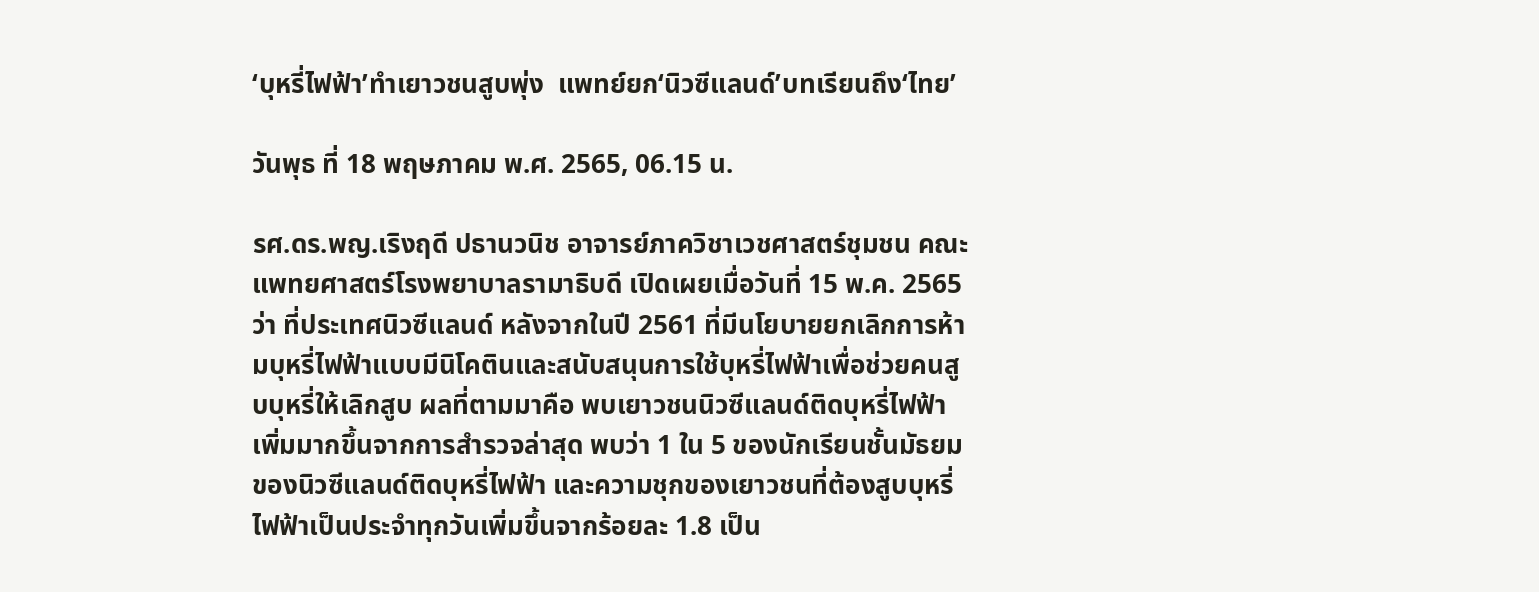‘บุหรี่ไฟฟ้า’ทำเยาวชนสูบพุ่ง  แพทย์ยก‘นิวซีแลนด์’บทเรียนถึง‘ไทย’

วันพุธ ที่ 18 พฤษภาคม พ.ศ. 2565, 06.15 น.

รศ.ดร.พญ.เริงฤดี ปธานวนิช อาจารย์ภาควิชาเวชศาสตร์ชุมชน คณะแพทยศาสตร์โรงพยาบาลรามาธิบดี เปิดเผยเมื่อวันที่ 15 พ.ค. 2565 ว่า ที่ประเทศนิวซีแลนด์ หลังจากในปี 2561 ที่มีนโยบายยกเลิกการห้ามบุหรี่ไฟฟ้าแบบมีนิโคตินและสนับสนุนการใช้บุหรี่ไฟฟ้าเพื่อช่วยคนสูบบุหรี่ให้เลิกสูบ ผลที่ตามมาคือ พบเยาวชนนิวซีแลนด์ติดบุหรี่ไฟฟ้าเพิ่มมากขึ้นจากการสำรวจล่าสุด พบว่า 1 ใน 5 ของนักเรียนชั้นมัธยมของนิวซีแลนด์ติดบุหรี่ไฟฟ้า และความชุกของเยาวชนที่ต้องสูบบุหรี่ไฟฟ้าเป็นประจำทุกวันเพิ่มขึ้นจากร้อยละ 1.8 เป็น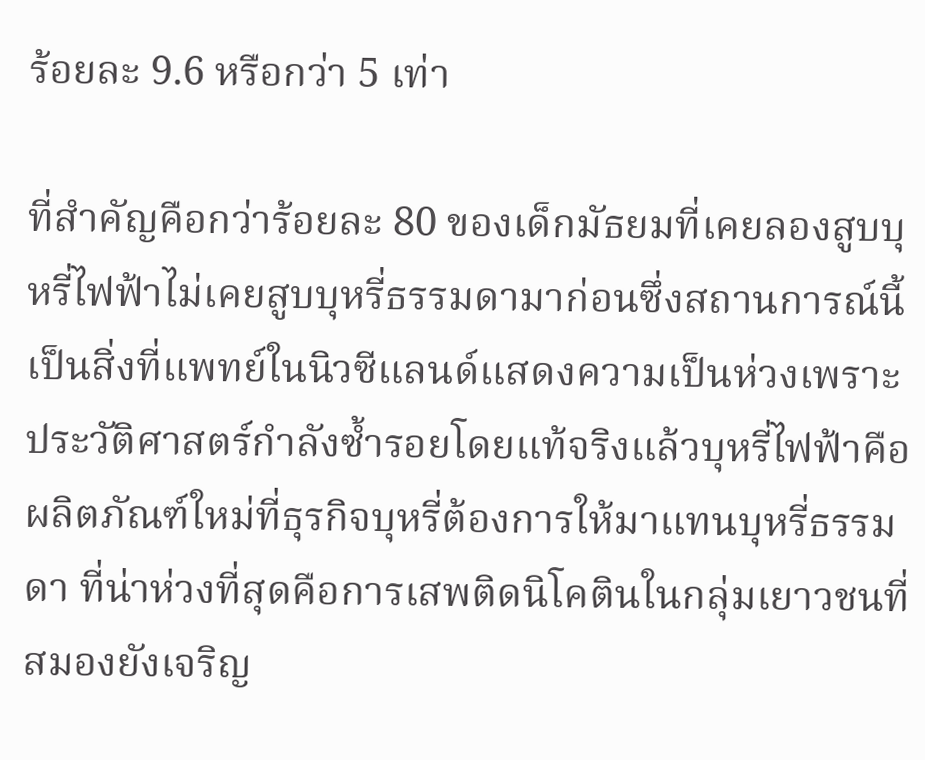ร้อยละ 9.6 หรือกว่า 5 เท่า

ที่สำคัญคือกว่าร้อยละ 80 ของเด็กมัธยมที่เคยลองสูบบุหรี่ไฟฟ้าไม่เคยสูบบุหรี่ธรรมดามาก่อนซึ่งสถานการณ์นี้เป็นสิ่งที่แพทย์ในนิวซีแลนด์แสดงความเป็นห่วงเพราะประวัติศาสตร์กำลังซ้ำรอยโดยแท้จริงแล้วบุหรี่ไฟฟ้าคือผลิตภัณฑ์ใหม่ที่ธุรกิจบุหรี่ต้องการให้มาแทนบุหรี่ธรรมดา ที่น่าห่วงที่สุดคือการเสพติดนิโคตินในกลุ่มเยาวชนที่สมองยังเจริญ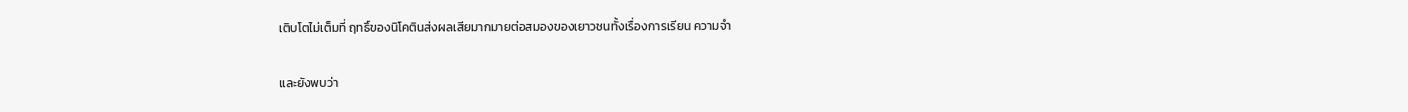เติบโตไม่เต็มที่ ฤทธิ์ของนิโคตินส่งผลเสียมากมายต่อสมองของเยาวชนทั้งเรื่องการเรียน ความจำ

และยังพบว่า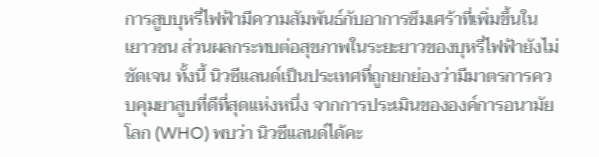การสูบบุหรี่ไฟฟ้ามีความสัมพันธ์กับอาการซึมเศร้าที่เพิ่มขึ้นในเยาวชน ส่วนผลกระทบต่อสุขภาพในระยะยาวของบุหรี่ไฟฟ้ายังไม่ชัดเจน ทั้งนี้ นิวซีแลนด์เป็นประเทศที่ถูกยกย่องว่ามีมาตรการควบคุมยาสูบที่ดีที่สุดแห่งหนึ่ง จากการประเมินขององค์การอนามัยโลก (WHO) พบว่า นิวซีแลนด์ได้คะ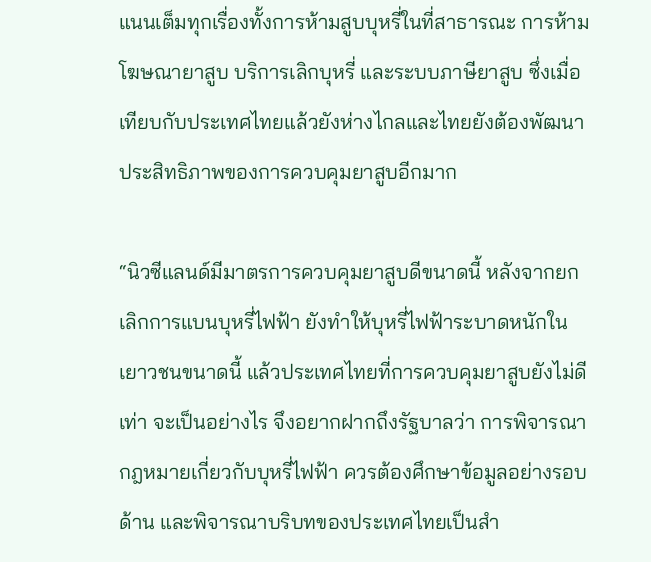แนนเต็มทุกเรื่องทั้งการห้ามสูบบุหรี่ในที่สาธารณะ การห้ามโฆษณายาสูบ บริการเลิกบุหรี่ และระบบภาษียาสูบ ซึ่งเมื่อเทียบกับประเทศไทยแล้วยังห่างไกลและไทยยังต้องพัฒนาประสิทธิภาพของการควบคุมยาสูบอีกมาก

“นิวซีแลนด์มีมาตรการควบคุมยาสูบดีขนาดนี้ หลังจากยกเลิกการแบนบุหรี่ไฟฟ้า ยังทำให้บุหรี่ไฟฟ้าระบาดหนักในเยาวชนขนาดนี้ แล้วประเทศไทยที่การควบคุมยาสูบยังไม่ดีเท่า จะเป็นอย่างไร จึงอยากฝากถึงรัฐบาลว่า การพิจารณากฎหมายเกี่ยวกับบุหรี่ไฟฟ้า ควรต้องศึกษาข้อมูลอย่างรอบด้าน และพิจารณาบริบทของประเทศไทยเป็นสำ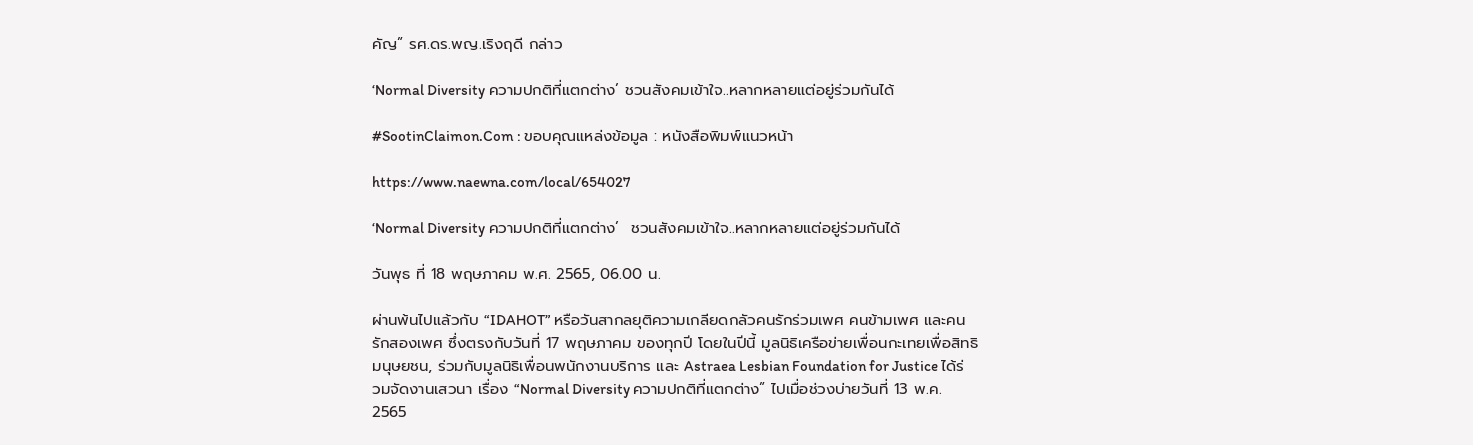คัญ” รศ.ดร.พญ.เริงฤดี กล่าว

‘Normal Diversity ความปกติที่แตกต่าง’ ชวนสังคมเข้าใจ..หลากหลายแต่อยู่ร่วมกันได้

#SootinClaimon.Com : ขอบคุณแหล่งข้อมูล : หนังสือพิมพ์แนวหน้า

https://www.naewna.com/local/654027

‘Normal Diversity ความปกติที่แตกต่าง’  ชวนสังคมเข้าใจ..หลากหลายแต่อยู่ร่วมกันได้

วันพุธ ที่ 18 พฤษภาคม พ.ศ. 2565, 06.00 น.

ผ่านพ้นไปแล้วกับ “IDAHOT” หรือวันสากลยุติความเกลียดกลัวคนรักร่วมเพศ คนข้ามเพศ และคนรักสองเพศ ซึ่งตรงกับวันที่ 17 พฤษภาคม ของทุกปี โดยในปีนี้ มูลนิธิเครือข่ายเพื่อนกะเทยเพื่อสิทธิมนุษยชน, ร่วมกับมูลนิธิเพื่อนพนักงานบริการ และ Astraea Lesbian Foundation for Justice ได้ร่วมจัดงานเสวนา เรื่อง “Normal Diversity ความปกติที่แตกต่าง” ไปเมื่อช่วงบ่ายวันที่ 13 พ.ค. 2565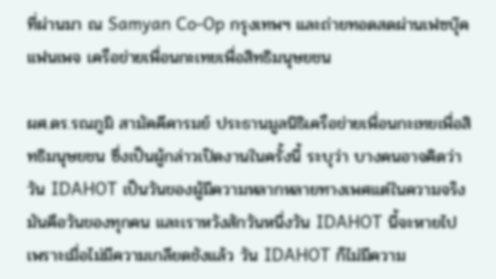ที่ผ่านมา ณ Samyan Co-Op กรุงเทพฯ และถ่ายทอดสดผ่านเฟซบุ๊คแฟนเพจ เครือข่ายเพื่อนกะเทยเพื่อสิทธิมนุษยชน

ผศ.ดร.รณภูมิ สามัคคีคารมย์ ประธานมูลนิธิเครือข่ายเพื่อนกะเทยเพื่อสิทธิมนุษยชน ซึ่งเป็นผู้กล่าวเปิดงานในครั้งนี้ ระบุว่า บางคนอาจคิดว่า วัน IDAHOT เป็นวันของผู้มีความหลากหลายทางเพศแต่ในความจริงมันคือวันของทุกคน และเราหวังสักวันหนึ่งวัน IDAHOT นี้จะหายไป เพราะเมื่อไม่มีความเกลียดชังแล้ว วัน IDAHOT ก็ไม่มีความ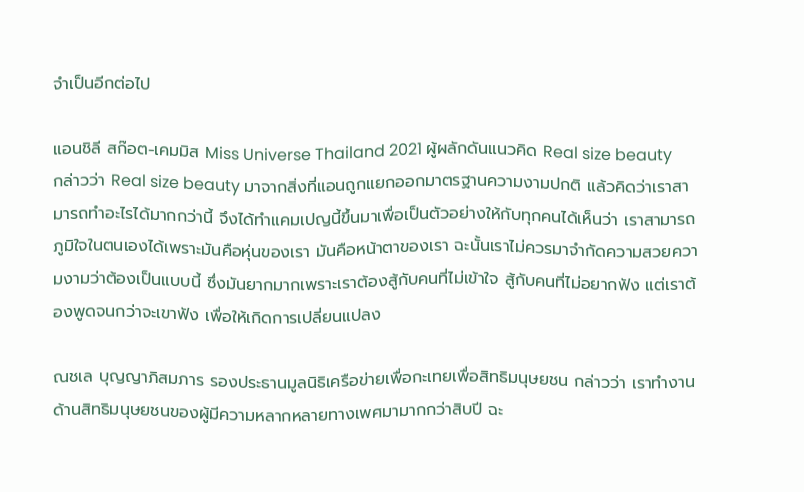จำเป็นอีกต่อไป

แอนชิลี สก๊อต-เคมมิส Miss Universe Thailand 2021 ผู้ผลักดันแนวคิด Real size beauty กล่าวว่า Real size beauty มาจากสิ่งที่แอนถูกแยกออกมาตรฐานความงามปกติ แล้วคิดว่าเราสามารถทำอะไรได้มากกว่านี้ จึงได้ทำแคมเปญนี้ขึ้นมาเพื่อเป็นตัวอย่างให้กับทุกคนได้เห็นว่า เราสามารถภูมิใจในตนเองได้เพราะมันคือหุ่นของเรา มันคือหน้าตาของเรา ฉะนั้นเราไม่ควรมาจำกัดความสวยความงามว่าต้องเป็นแบบนี้ ซึ่งมันยากมากเพราะเราต้องสู้กับคนที่ไม่เข้าใจ สู้กับคนที่ไม่อยากฟัง แต่เราต้องพูดจนกว่าจะเขาฟัง เพื่อให้เกิดการเปลี่ยนแปลง

ณชเล บุญญาภิสมภาร รองประธานมูลนิธิเครือข่ายเพื่อกะเทยเพื่อสิทธิมนุษยชน กล่าวว่า เราทำงานด้านสิทธิมนุษยชนของผู้มีความหลากหลายทางเพศมามากกว่าสิบปี ฉะ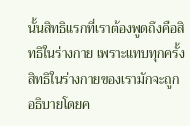นั้นสิทธิแรกที่เราต้องพูดถึงคือสิทธิในร่างกาย เพราะแทบทุกครั้งสิทธิในร่างกายของเรามักจะถูกอธิบายโดยค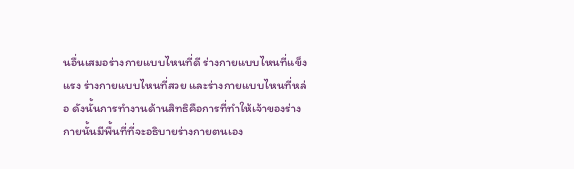นอื่นเสมอร่างกายแบบไหนที่ดี ร่างกายแบบไหนที่แข็งแรง ร่างกายแบบไหนที่สวย และร่างกายแบบไหนที่หล่อ ดังนั้นการทำงานด้านสิทธิคือการที่ทำให้เจ้าของร่างกายนั้นมีพื้นที่ที่จะอธิบายร่างกายตนเอง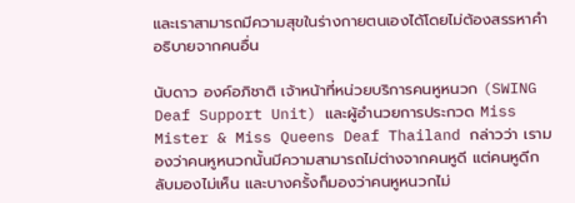และเราสามารถมีความสุขในร่างกายตนเองได้โดยไม่ต้องสรรหาคำอธิบายจากคนอื่น

นับดาว องค์อภิชาติ เจ้าหน้าที่หน่วยบริการคนหูหนวก (SWING Deaf Support Unit) และผู้อำนวยการประกวด Miss Mister & Miss Queens Deaf Thailand กล่าวว่า เรามองว่าคนหูหนวกนั้นมีความสามารถไม่ต่างจากคนหูดี แต่คนหูดีกลับมองไม่เห็น และบางครั้งก็มองว่าคนหูหนวกไม่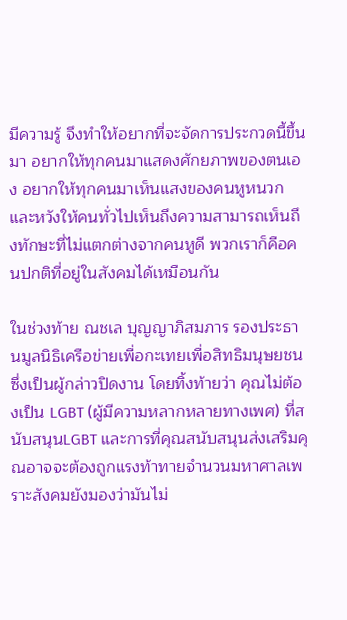มีความรู้ จึงทำให้อยากที่จะจัดการประกวดนี้ขึ้นมา อยากให้ทุกคนมาแสดงศักยภาพของตนเอง อยากให้ทุกคนมาเห็นแสงของคนหูหนวก และหวังให้คนทั่วไปเห็นถึงความสามารถเห็นถึงทักษะที่ไม่แตกต่างจากคนหูดี พวกเราก็คือคนปกติที่อยู่ในสังคมได้เหมือนกัน

ในช่วงท้าย ณชเล บุญญาภิสมภาร รองประธานมูลนิธิเครือข่ายเพื่อกะเทยเพื่อสิทธิมนุษยชน ซึ่งเป็นผู้กล่าวปิดงาน โดยทิ้งท้ายว่า คุณไม่ต้องเป็น LGBT (ผู้มีความหลากหลายทางเพศ) ที่สนับสนุนLGBT และการที่คุณสนับสนุนส่งเสริมคุณอาจจะต้องถูกแรงท้าทายจำนวนมหาศาลเพราะสังคมยังมองว่ามันไม่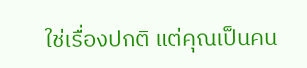ใช่เรื่องปกติ แต่คุณเป็นคน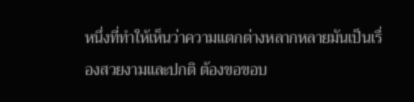หนึ่งที่ทำให้เห็นว่าความแตกต่างหลากหลายมันเป็นเรื่องสวยงามและปกติ ต้องขอขอบ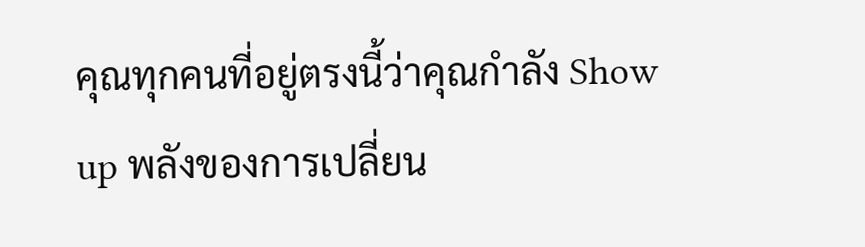คุณทุกคนที่อยู่ตรงนี้ว่าคุณกำลัง Show up พลังของการเปลี่ยน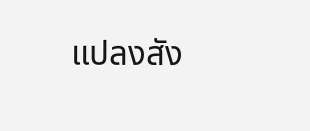แปลงสัง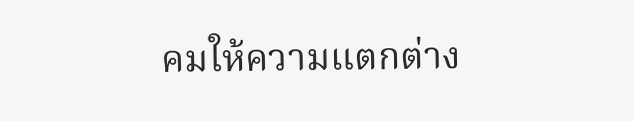คมให้ความแตกต่าง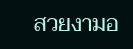สวยงามอ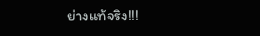ย่างแท้จริง!!!